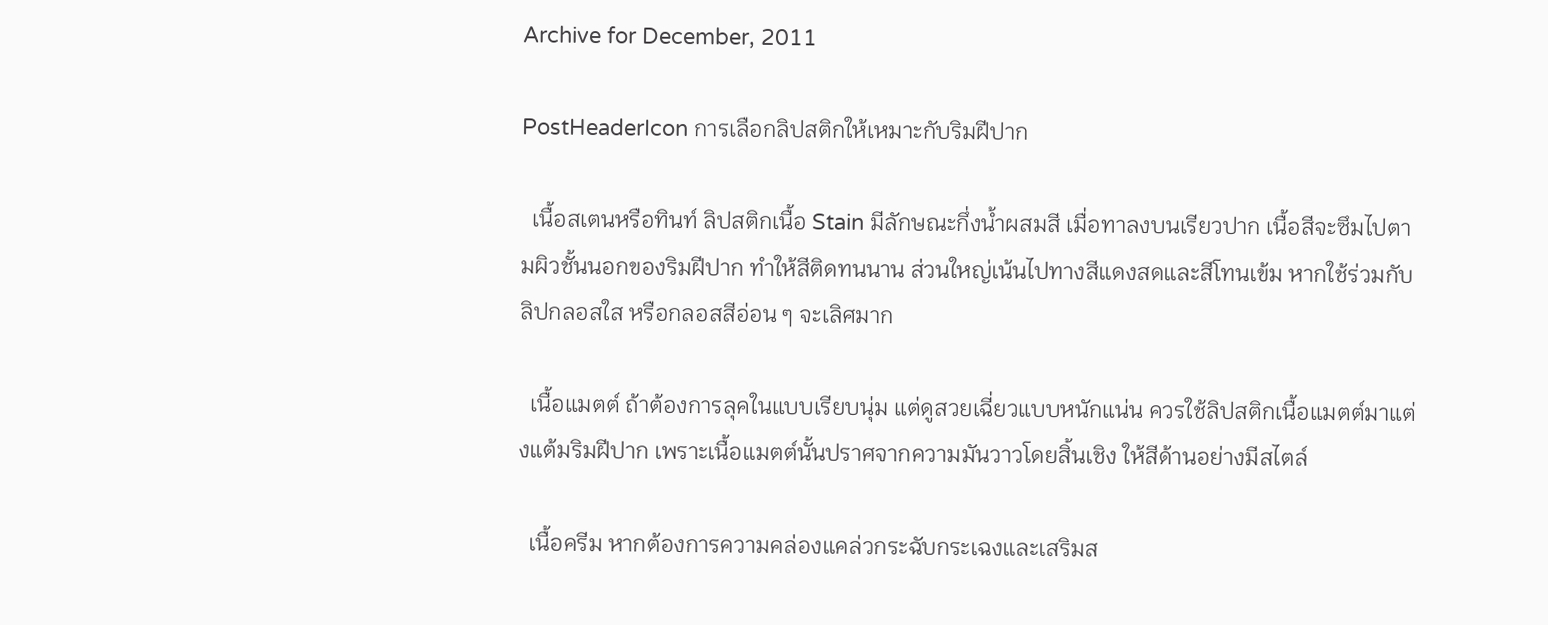Archive for December, 2011

PostHeaderIcon การเลือกลิปสติกให้เหมาะกับริมฝีปาก

  เนื้อสเตนหรือทินท์ ลิปสติกเนื้อ Stain มีลักษณะกึ่งน้ำผสมสี เมื่อทาลงบนเรียวปาก เนื้อสีจะซึมไปตามผิวชั้นนอกของริมฝีปาก ทำให้สีติดทนนาน ส่วนใหญ่เน้นไปทางสีแดงสดและสีโทนเข้ม หากใช้ร่วมกับลิปกลอสใส หรือกลอสสีอ่อน ๆ จะเลิศมาก

  เนื้อแมตต์ ถ้าต้องการลุคในแบบเรียบนุ่ม แต่ดูสวยเฉี่ยวแบบหนักแน่น ควรใช้ลิปสติกเนื้อแมตต์มาแต่งแต้มริมฝีปาก เพราะเนื้อแมตต์นั้นปราศจากความมันวาวโดยสิ้นเชิง ให้สีด้านอย่างมีสไตล์

  เนื้อครีม หากต้องการความคล่องแคล่วกระฉับกระเฉงและเสริมส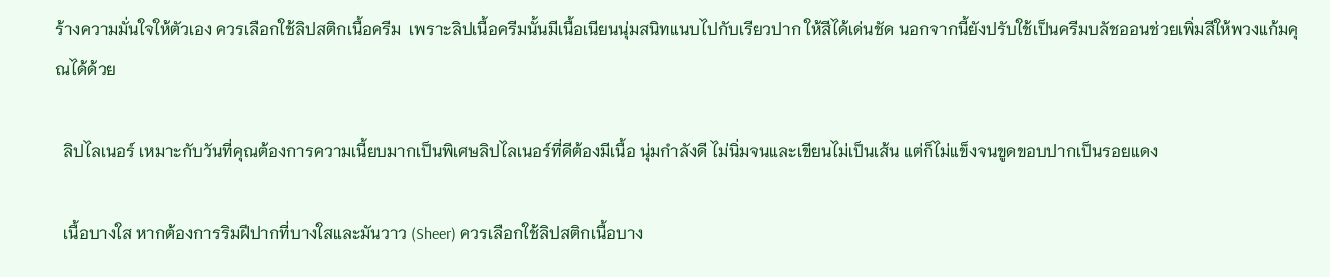ร้างความมั่นใจให้ตัวเอง ควรเลือกใช้ลิปสติกเนื้อครีม  เพราะลิปเนื้อครีมนั้นมีเนื้อเนียนนุ่มสนิทแนบไปกับเรียวปาก ให้สีได้เด่นชัด นอกจากนี้ยังปรับใช้เป็นครีมบลัชออนช่วยเพิ่มสีให้พวงแก้มคุณได้ด้วย

  ลิปไลเนอร์ เหมาะกับวันที่คุณต้องการความเนี้ยบมากเป็นพิเศษลิปไลเนอร์ที่ดีต้องมีเนื้อ นุ่มกำลังดี ไม่นิ่มจนและเขียนไม่เป็นเส้น แต่ก็ไม่แข็งจนขูดขอบปากเป็นรอยแดง

  เนื้อบางใส หากต้องการริมฝีปากที่บางใสและมันวาว (Sheer) ควรเลือกใช้ลิปสติกเนื้อบาง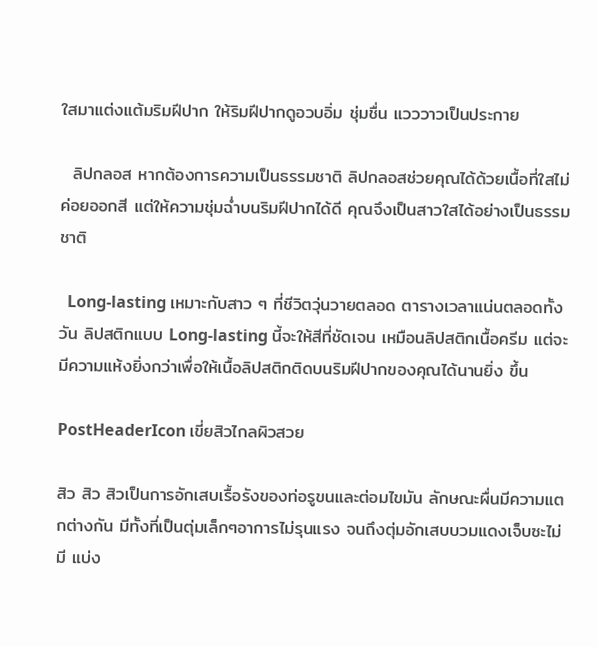ใสมาแต่งแต้มริมฝีปาก ให้ริมฝีปากดูอวบอิ่ม ชุ่มชื่น แวววาวเป็นประกาย

  ลิปกลอส หากต้องการความเป็นธรรมชาติ ลิปกลอสช่วยคุณได้ด้วยเนื้อที่ใสไม่ค่อยออกสี แต่ให้ความชุ่มฉ่ำบนริมฝีปากได้ดี คุณจึงเป็นสาวใสได้อย่างเป็นธรรมชาติ

  Long-lasting เหมาะกับสาว ๆ ที่ชีวิตวุ่นวายตลอด ตารางเวลาแน่นตลอดทั้งวัน ลิปสติกแบบ Long-lasting นี้จะให้สีที่ชัดเจน เหมือนลิปสติกเนื้อครีม แต่จะมีความแห้งยิ่งกว่าเพื่อให้เนื้อลิปสติกติดบนริมฝีปากของคุณได้นานยิ่ง ขึ้น

PostHeaderIcon เขี่ยสิวไกลผิวสวย

สิว สิว สิวเป็นการอักเสบเรื้อรังของท่อรูขนและต่อมไขมัน ลักษณะผื่นมีความแตกต่างกัน มีทั้งที่เป็นตุ่มเล็กๆอาการไม่รุนแรง จนถึงตุ่มอักเสบบวมแดงเจ็บซะไม่มี แบ่ง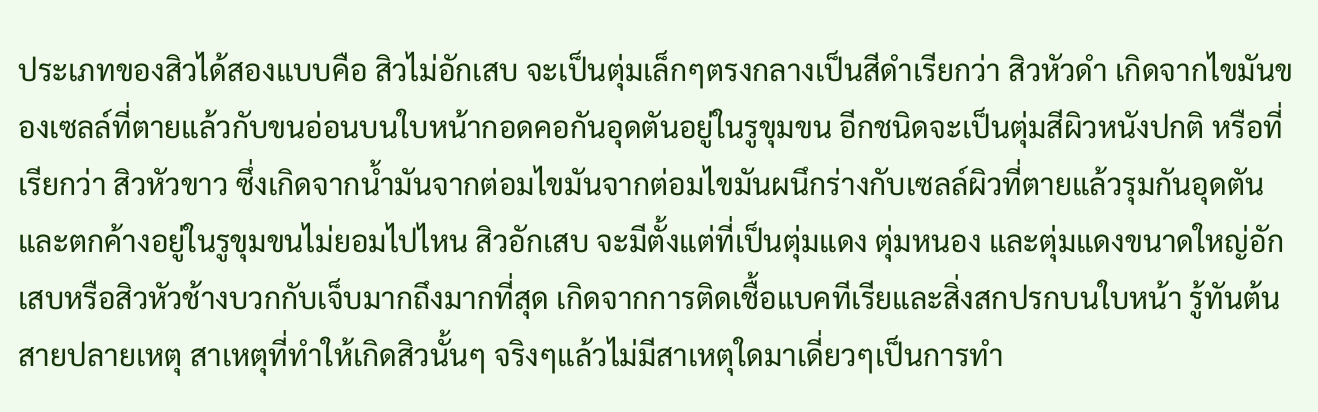ประเภทของสิวได้สองแบบคือ สิวไม่อักเสบ จะเป็นตุ่มเล็กๆตรงกลางเป็นสีดำเรียกว่า สิวหัวดำ เกิดจากไขมันของเซลล์ที่ตายแล้วกับขนอ่อนบนใบหน้ากอดคอกันอุดตันอยู่ในรูขุมขน อีกชนิดจะเป็นตุ่มสีผิวหนังปกติ หรือที่เรียกว่า สิวหัวขาว ซึ่งเกิดจากน้ำมันจากต่อมไขมันจากต่อมไขมันผนึกร่างกับเซลล์ผิวที่ตายแล้วรุมกันอุดตันและตกค้างอยู่ในรูขุมขนไม่ยอมไปไหน สิวอักเสบ จะมีตั้งแต่ที่เป็นตุ่มแดง ตุ่มหนอง และตุ่มแดงขนาดใหญ่อักเสบหรือสิวหัวช้างบวกกับเจ็บมากถึงมากที่สุด เกิดจากการติดเชื้อแบคทีเรียและสิ่งสกปรกบนใบหน้า รู้ทันต้นสายปลายเหตุ สาเหตุที่ทำให้เกิดสิวนั้นๆ จริงๆแล้วไม่มีสาเหตุใดมาเดี่ยวๆเป็นการทำ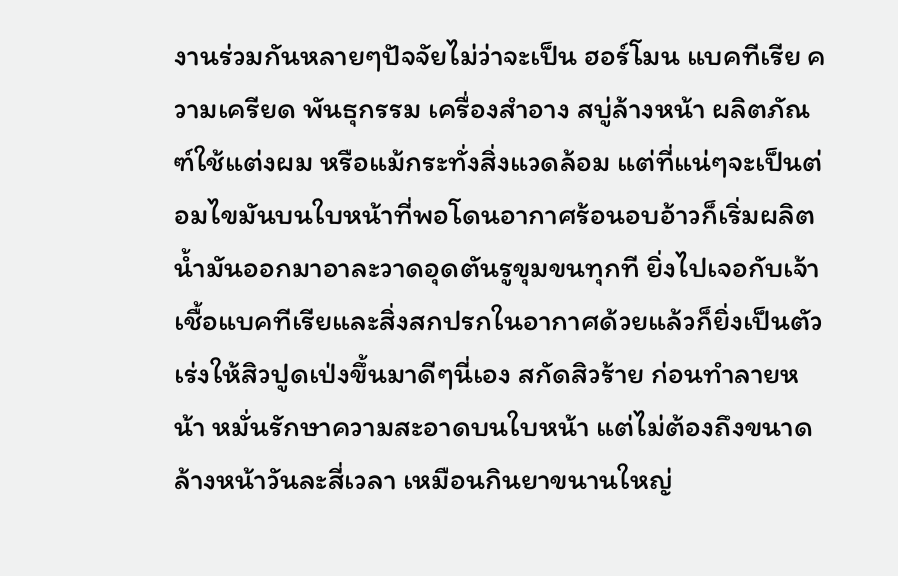งานร่วมกันหลายๆปัจจัยไม่ว่าจะเป็น ฮอร์โมน แบคทีเรีย ความเครียด พันธุกรรม เครื่องสำอาง สบู่ล้างหน้า ผลิตภัณฑ์ใช้แต่งผม หรือแม้กระทั่งสิ่งแวดล้อม แต่ที่แน่ๆจะเป็นต่อมไขมันบนใบหน้าที่พอโดนอากาศร้อนอบอ้าวก็เริ่มผลิตน้ำมันออกมาอาละวาดอุดตันรูขุมขนทุกที ยิ่งไปเจอกับเจ้าเชื้อแบคทีเรียและสิ่งสกปรกในอากาศด้วยแล้วก็ยิ่งเป็นตัวเร่งให้สิวปูดเป่งขึ้นมาดีๆนี่เอง สกัดสิวร้าย ก่อนทำลายหน้า หมั่นรักษาความสะอาดบนใบหน้า แต่ไม่ต้องถึงขนาดล้างหน้าวันละสี่เวลา เหมือนกินยาขนานใหญ่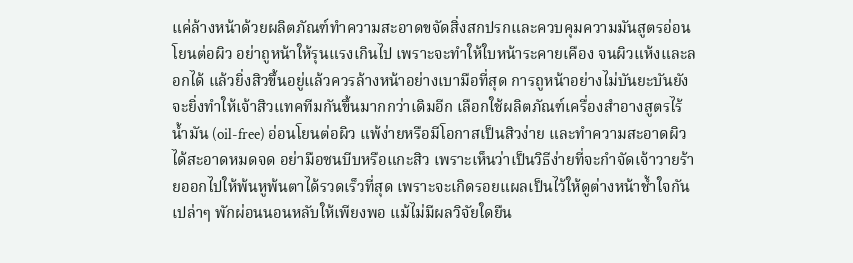แค่ล้างหน้าด้วยผลิตภัณฑ์ทำความสะอาดขจัดสิ่งสกปรกและควบคุมความมันสูตรอ่อนโยนต่อผิว อย่าถูหน้าให้รุนแรงเกินไป เพราะจะทำให้ใบหน้าระคายเคือง จนผิวแห้งและลอกได้ แล้วยิ่งสิวขึ้นอยู่แล้วควรล้างหน้าอย่างเบามือที่สุด การถูหน้าอย่างไม่บันยะบันยัง จะยิ่งทำให้เจ้าสิวแทคทีมกันขึ้นมากกว่าเดิมอีก เลือกใช้ผลิตภัณฑ์เครื่องสำอางสูตรไร้น้ำมัน (oil-free) อ่อนโยนต่อผิว แพ้ง่ายหรือมีโอกาสเป็นสิวง่าย และทำความสะอาดผิวได้สะอาดหมดจด อย่ามือซนบีบหรือแกะสิว เพราะเห็นว่าเป็นวิธีง่ายที่จะกำจัดเจ้าวายร้ายออกไปให้พ้นหูพ้นตาได้รวดเร็วที่สุด เพราะจะเกิดรอยแผลเป็นไว้ให้ดูต่างหน้าช้ำใจกันเปล่าๆ พักผ่อนนอนหลับให้เพียงพอ แม้ไม่มีผลวิจัยใดยืน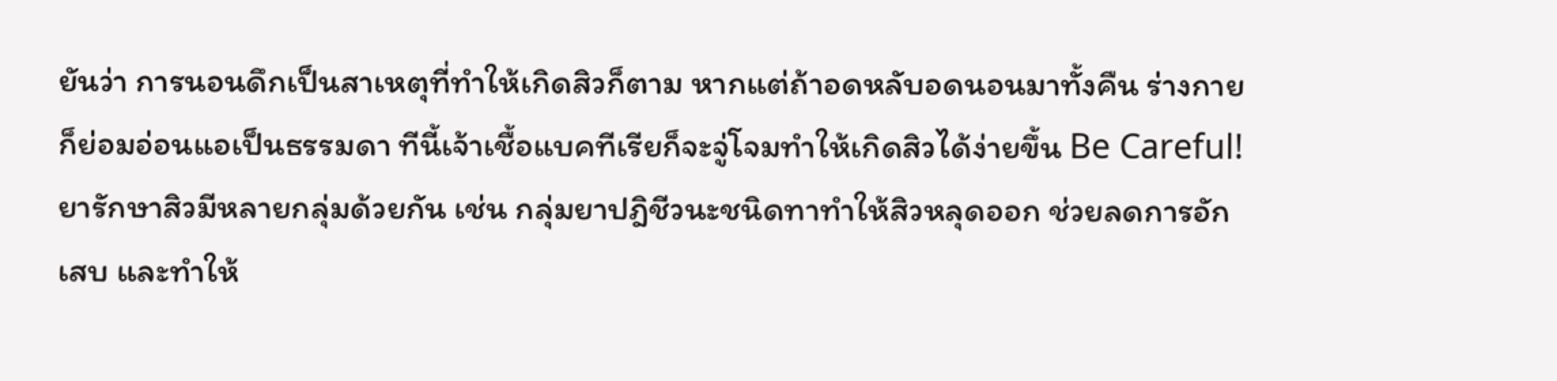ยันว่า การนอนดึกเป็นสาเหตุที่ทำให้เกิดสิวก็ตาม หากแต่ถ้าอดหลับอดนอนมาทั้งคืน ร่างกายก็ย่อมอ่อนแอเป็นธรรมดา ทีนี้เจ้าเชื้อแบคทีเรียก็จะจู่โจมทำให้เกิดสิวได้ง่ายขึ้น Be Careful! ยารักษาสิวมีหลายกลุ่มด้วยกัน เช่น กลุ่มยาปฎิชีวนะชนิดทาทำให้สิวหลุดออก ช่วยลดการอักเสบ และทำให้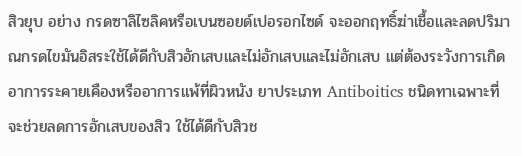สิวยุบ อย่าง กรดซาลิไซลิคหรือเบนซอยด์เปอรอกไซด์ จะออกฤทธิ์ฆ่าเชื้อและลดปริมาณกรดไขมันอิสระใช้ได้ดีกับสิวอักเสบและไม่อักเสบและไม่อักเสบ แต่ต้องระวังการเกิดอาการระคายเคืองหรืออาการแพ้ที่ผิวหนัง ยาประเภท Antiboitics ชนิดทาเฉพาะที่จะช่วยลดการอักเสบของสิว ใช้ได้ดีกับสิวช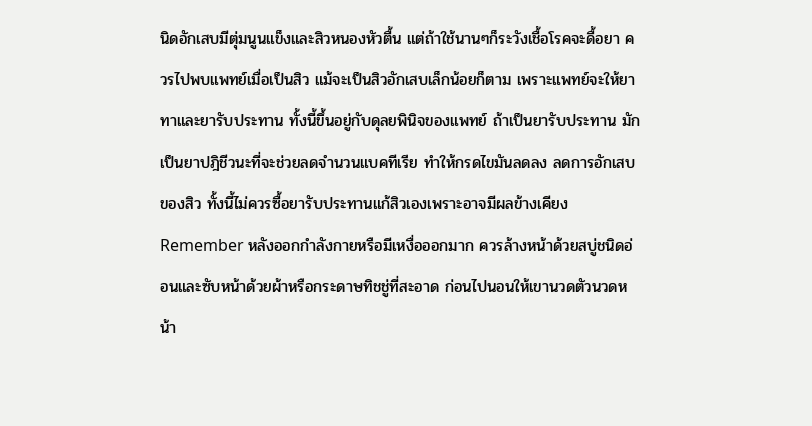นิดอักเสบมีตุ่มนูนแข็งและสิวหนองหัวตื้น แต่ถ้าใช้นานๆก็ระวังเชื้อโรคจะดื้อยา ควรไปพบแพทย์เมื่อเป็นสิว แม้จะเป็นสิวอักเสบเล็กน้อยก็ตาม เพราะแพทย์จะให้ยาทาและยารับประทาน ทั้งนี้ขึ้นอยู่กับดุลยพินิจของแพทย์ ถ้าเป็นยารับประทาน มักเป็นยาปฎิชีวนะที่จะช่วยลดจำนวนแบคทีเรีย ทำให้กรดไขมันลดลง ลดการอักเสบของสิว ทั้งนี้ไม่ควรซื้อยารับประทานแก้สิวเองเพราะอาจมีผลข้างเคียง Remember หลังออกกำลังกายหรือมีเหงื่อออกมาก ควรล้างหน้าด้วยสบู่ชนิดอ่อนและซับหน้าด้วยผ้าหรือกระดาษทิชชู่ที่สะอาด ก่อนไปนอนให้เขานวดตัวนวดหน้า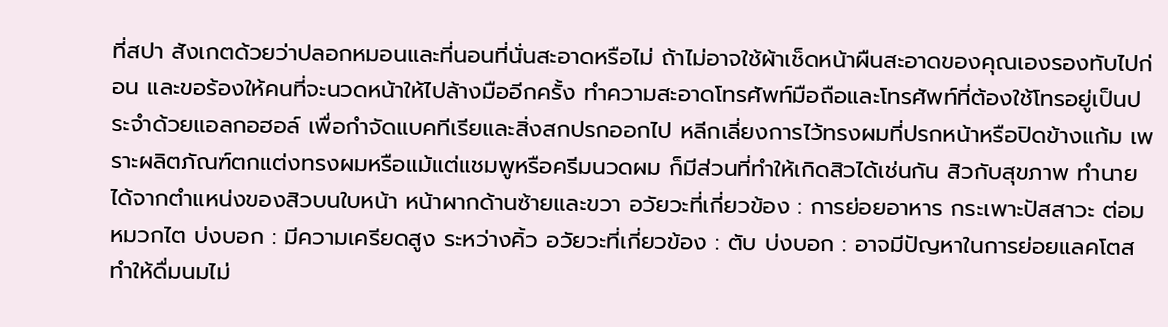ที่สปา สังเกตด้วยว่าปลอกหมอนและที่นอนที่นั่นสะอาดหรือไม่ ถ้าไม่อาจใช้ผ้าเช็ดหน้าผืนสะอาดของคุณเองรองทับไปก่อน และขอร้องให้คนที่จะนวดหน้าให้ไปล้างมืออีกครั้ง ทำความสะอาดโทรศัพท์มือถือและโทรศัพท์ที่ต้องใช้โทรอยู่เป็นประจำด้วยแอลกอฮอล์ เพื่อกำจัดแบคทีเรียและสิ่งสกปรกออกไป หลีกเลี่ยงการไว้ทรงผมที่ปรกหน้าหรือปิดข้างแก้ม เพราะผลิตภัณฑ์ตกแต่งทรงผมหรือแม้แต่แชมพูหรือครีมนวดผม ก็มีส่วนที่ทำให้เกิดสิวได้เช่นกัน สิวกับสุขภาพ ทำนายได้จากตำแหน่งของสิวบนใบหน้า หน้าผากด้านซ้ายและขวา อวัยวะที่เกี่ยวข้อง : การย่อยอาหาร กระเพาะปัสสาวะ ต่อมหมวกไต บ่งบอก : มีความเครียดสูง ระหว่างคิ้ว อวัยวะที่เกี่ยวข้อง : ตับ บ่งบอก : อาจมีปัญหาในการย่อยแลคโตส ทำให้ดื่มนมไม่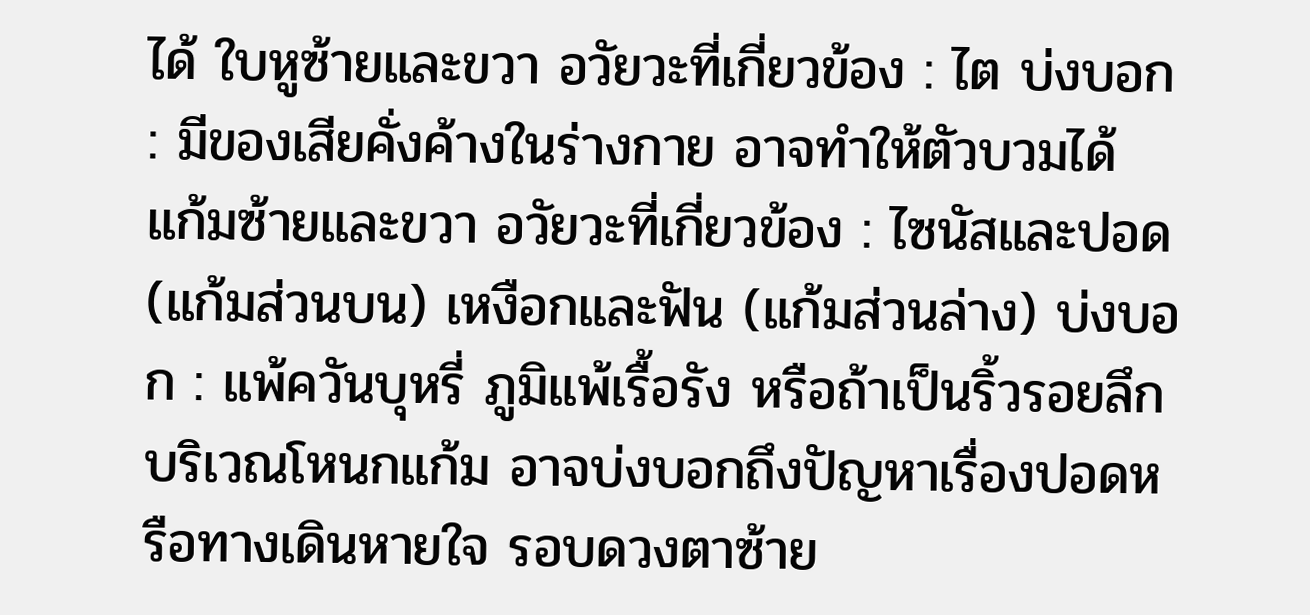ได้ ใบหูซ้ายและขวา อวัยวะที่เกี่ยวข้อง : ไต บ่งบอก : มีของเสียคั่งค้างในร่างกาย อาจทำให้ตัวบวมได้ แก้มซ้ายและขวา อวัยวะที่เกี่ยวข้อง : ไซนัสและปอด (แก้มส่วนบน) เหงือกและฟัน (แก้มส่วนล่าง) บ่งบอก : แพ้ควันบุหรี่ ภูมิแพ้เรื้อรัง หรือถ้าเป็นริ้วรอยลึกบริเวณโหนกแก้ม อาจบ่งบอกถึงปัญหาเรื่องปอดหรือทางเดินหายใจ รอบดวงตาซ้าย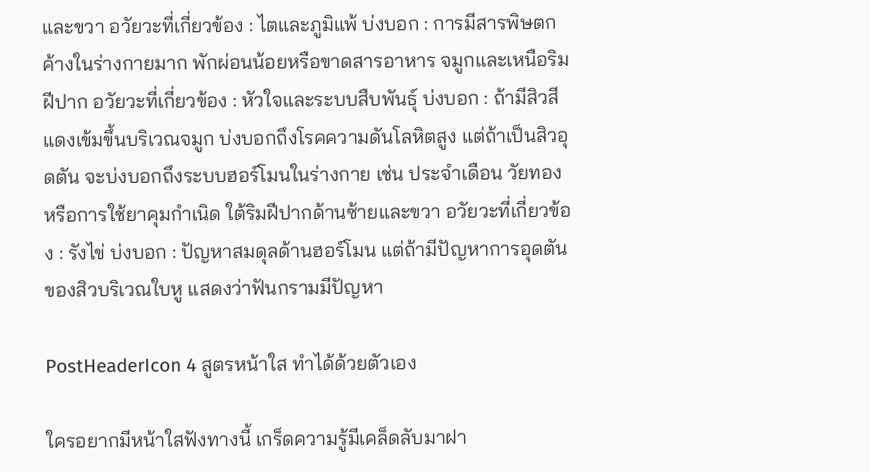และขวา อวัยวะที่เกี่ยวข้อง : ไตและภูมิแพ้ บ่งบอก : การมีสารพิษตกค้างในร่างกายมาก พักผ่อนน้อยหรือขาดสารอาหาร จมูกและเหนือริมฝีปาก อวัยวะที่เกี่ยวข้อง : หัวใจและระบบสืบพันธุ์ บ่งบอก : ถ้ามีสิวสีแดงเข้มขึ้นบริเวณจมูก บ่งบอกถึงโรคความดันโลหิตสูง แต่ถ้าเป็นสิวอุดตัน จะบ่งบอกถึงระบบฮอร์โมนในร่างกาย เช่น ประจำเดือน วัยทอง หรือการใช้ยาคุมกำเนิด ใต้ริมฝีปากด้านซ้ายและขวา อวัยวะที่เกี่ยวข้อง : รังไข่ บ่งบอก : ปัญหาสมดุลด้านฮอร์โมน แต่ถ้ามีปัญหาการอุดตันของสิวบริเวณใบหู แสดงว่าฟันกรามมีปัญหา

PostHeaderIcon 4 สูตรหน้าใส ทำได้ด้วยตัวเอง

ใครอยากมีหน้าใสฟังทางนี้ เกร็ดความรู้มีเคล็ดลับมาฝา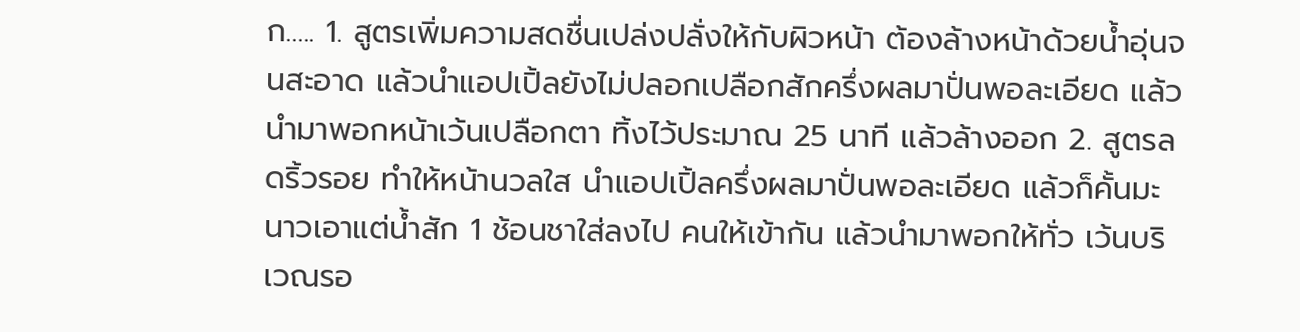ก….. 1. สูตรเพิ่มความสดชื่นเปล่งปลั่งให้กับผิวหน้า ต้องล้างหน้าด้วยน้ำอุ่นจนสะอาด แล้วนำแอปเปิ้ลยังไม่ปลอกเปลือกสักครึ่งผลมาปั่นพอละเอียด แล้วนำมาพอกหน้าเว้นเปลือกตา ทิ้งไว้ประมาณ 25 นาที แล้วล้างออก 2. สูตรลดริ้วรอย ทำให้หน้านวลใส นำแอปเปิ้ลครึ่งผลมาปั่นพอละเอียด แล้วก็คั้นมะนาวเอาแต่น้ำสัก 1 ช้อนชาใส่ลงไป คนให้เข้ากัน แล้วนำมาพอกให้ทั่ว เว้นบริเวณรอ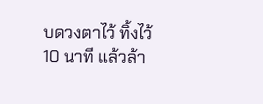บดวงตาไว้ ทิ้งไว้ 10 นาที แล้วล้า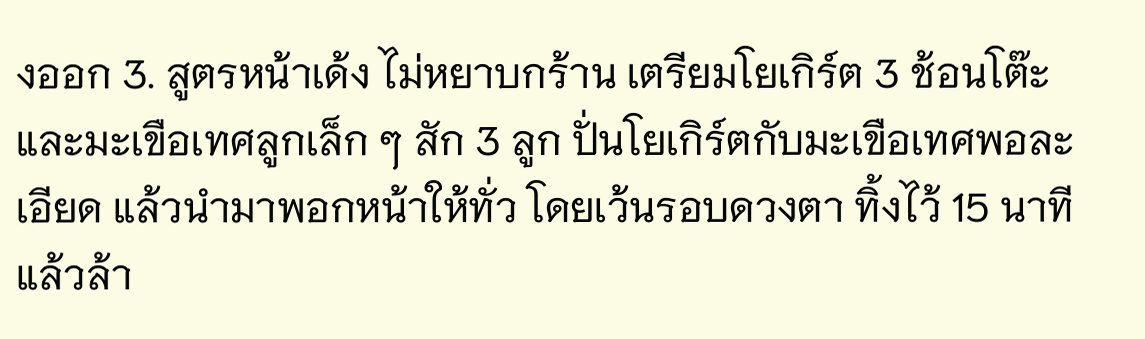งออก 3. สูตรหน้าเด้ง ไม่หยาบกร้าน เตรียมโยเกิร์ต 3 ช้อนโต๊ะ และมะเขือเทศลูกเล็ก ๆ สัก 3 ลูก ปั่นโยเกิร์ตกับมะเขือเทศพอละเอียด แล้วนำมาพอกหน้าให้ทั่ว โดยเว้นรอบดวงตา ทิ้งไว้ 15 นาที แล้วล้า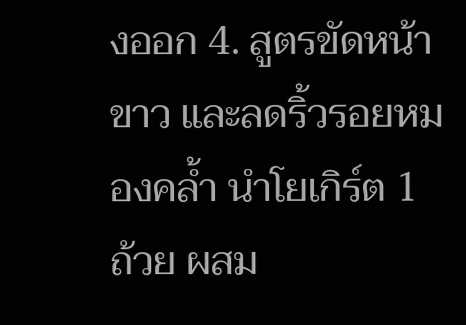งออก 4. สูตรขัดหน้าขาว และลดริ้วรอยหมองคล้ำ นำโยเกิร์ต 1 ถ้วย ผสม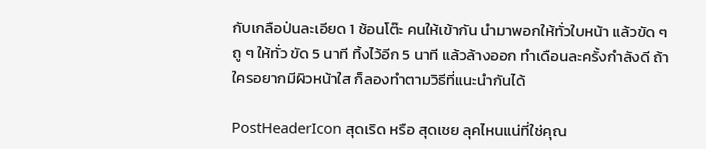กับเกลือป่นละเอียด 1 ช้อนโต๊ะ คนให้เข้ากัน นำมาพอกให้ทั่วใบหน้า แล้วขัด ๆ ถู ๆ ให้ทั่ว ขัด 5 นาที ทิ้งไว้อีก 5 นาที แล้วล้างออก ทำเดือนละครั้งกำลังดี ถ้าใครอยากมีผิวหน้าใส ก็ลองทำตามวิธีที่แนะนำกันได้

PostHeaderIcon สุดเริด หรือ สุดเชย ลุคไหนแน่ที่ใช่คุณ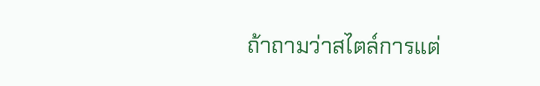ถ้าถามว่าสไตล์การแต่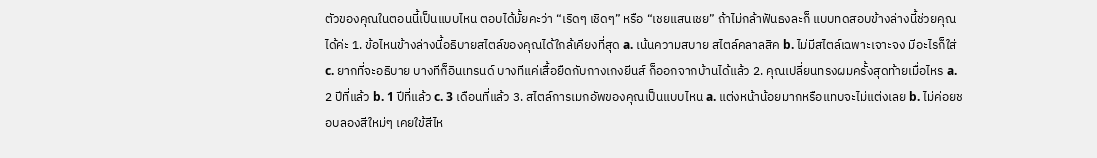ตัวของคุณในตอนนี้เป็นแบบไหน ตอบได้มั้ยคะว่า “เริดๆ เชิดๆ” หรือ “เชยแสนเชย” ถ้าไม่กล้าฟันธงละก็ แบบทดสอบข้างล่างนี้ช่วยคุณได้ค่ะ 1. ข้อไหนข้างล่างนี้อธิบายสไตล์ของคุณได้ใกล้เคียงที่สุด a. เน้นความสบาย สไตล์คลาลสิค b. ไม่มีสไตล์เฉพาะเจาะจง มีอะไรก็ใส่ c. ยากที่จะอธิบาย บางทีก็อินเทรนด์ บางทีแค่เสื้อยืดกับกางเกงยีนส์ ก็ออกจากบ้านได้แล้ว 2. คุณเปลี่ยนทรงผมครั้งสุดท้ายเมื่อไหร a. 2 ปีที่แล้ว b. 1 ปีที่แล้ว c. 3 เดือนที่แล้ว 3. สไตล์การเมกอัพของคุณเป็นแบบไหน a. แต่งหน้าน้อยมากหรือแทบจะไม่แต่งเลย b. ไม่ค่อยชอบลองสีใหม่ๆ เคยใข้สีไห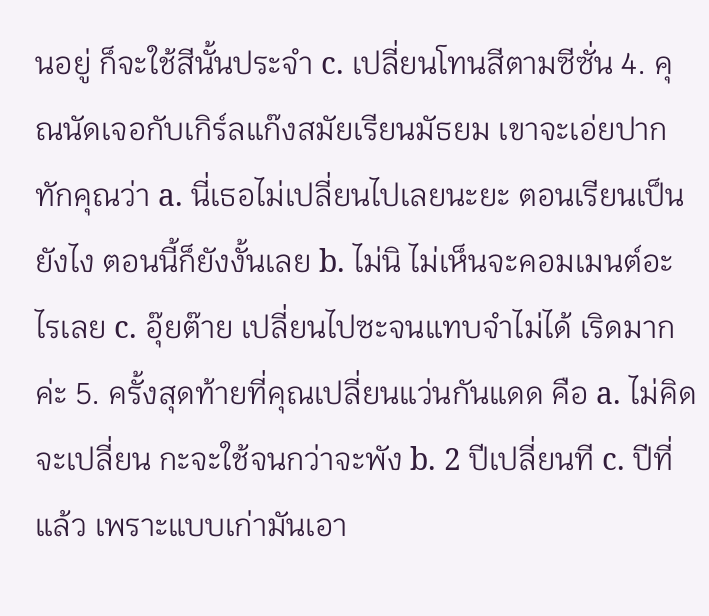นอยู่ ก็จะใช้สีนั้นประจำ c. เปลี่ยนโทนสีตามซีซั่น 4. คุณนัดเจอกับเกิร์ลแก๊งสมัยเรียนมัธยม เขาจะเอ่ยปากทักคุณว่า a. นี่เธอไม่เปลี่ยนไปเลยนะยะ ตอนเรียนเป็นยังไง ตอนนี้ก็ยังงั้นเลย b. ไม่นิ ไม่เห็นจะคอมเมนต์อะไรเลย c. อุ๊ยต๊าย เปลี่ยนไปซะจนแทบจำไม่ได้ เริดมากค่ะ 5. ครั้งสุดท้ายที่คุณเปลี่ยนแว่นกันแดด คือ a. ไม่คิดจะเปลี่ยน กะจะใช้จนกว่าจะพัง b. 2 ปีเปลี่ยนที c. ปีที่แล้ว เพราะแบบเก่ามันเอา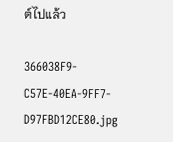ต์ไปแล้ว

366038F9-C57E-40EA-9FF7-D97FBD12CE80.jpg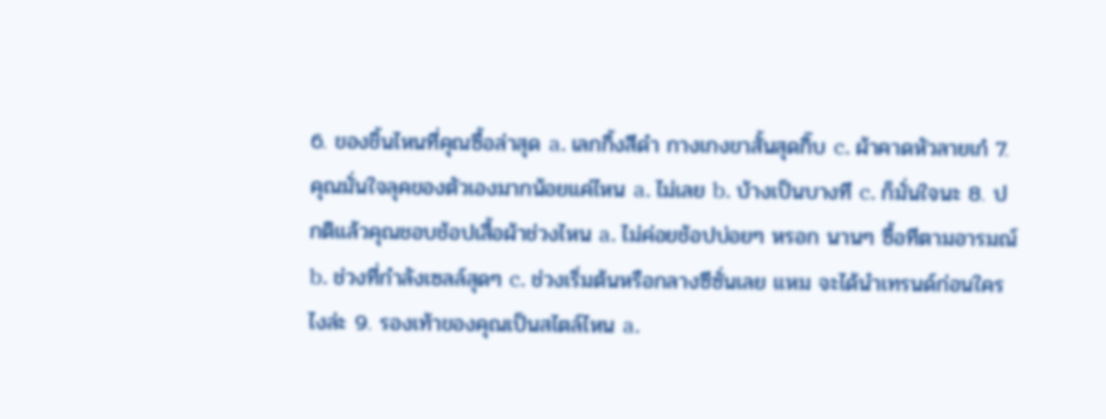6. ของชิ้นไหนที่คุณซื้อล่าสุด a. เลกกิ้งสีดำ กางเกงขาสั้นสุดกิ๊บ c. ผ้าคาดหัวลายเก๋ 7. คุณมั่นใจลุคของตัวเองมากน้อยแค่ไหน a. ไม่เลย b. บ้างเป็นบางที c. ก็มั่นใจนะ 8. ปกติแล้วคุณชอบช้อปเสื้อผ้าช่วงไหน a. ไม่ค่อยช้อปบ่อยๆ หรอก นานๆ ซื้อทีตามอารมณ์ b. ช่วงที่กำลังเซลล์สุดๆ c. ช่วงเริ่มต้นหรือกลางซีซั่นเลย แหม จะได้นำเทรนด์ก่อนใครไงล่ะ 9. รองเท้าของคุณเป็นสไตล์ไหน a.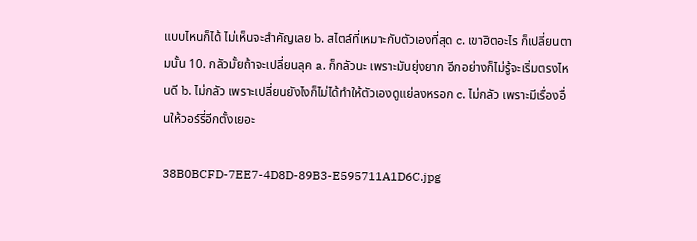แบบไหนก็ได้ ไม่เห็นจะสำคัญเลย b. สไตล์ที่เหมาะกับตัวเองที่สุด c. เขาฮิตอะไร ก็เปลี่ยนตามนั้น 10. กลัวมั้ยถ้าจะเปลี่ยนลุค a. ก็กลัวนะ เพราะมันยุ่งยาก อีกอย่างก็ไม่รู้จะเริ่มตรงไหนดี b. ไม่กลัว เพราะเปลี่ยนยังไงก็ไม่ได้ทำให้ตัวเองดูแย่ลงหรอก c. ไม่กลัว เพราะมีเรื่องอื่นให้วอร์รี่อีกตั้งเยอะ

38B0BCFD-7EE7-4D8D-89B3-E595711A1D6C.jpg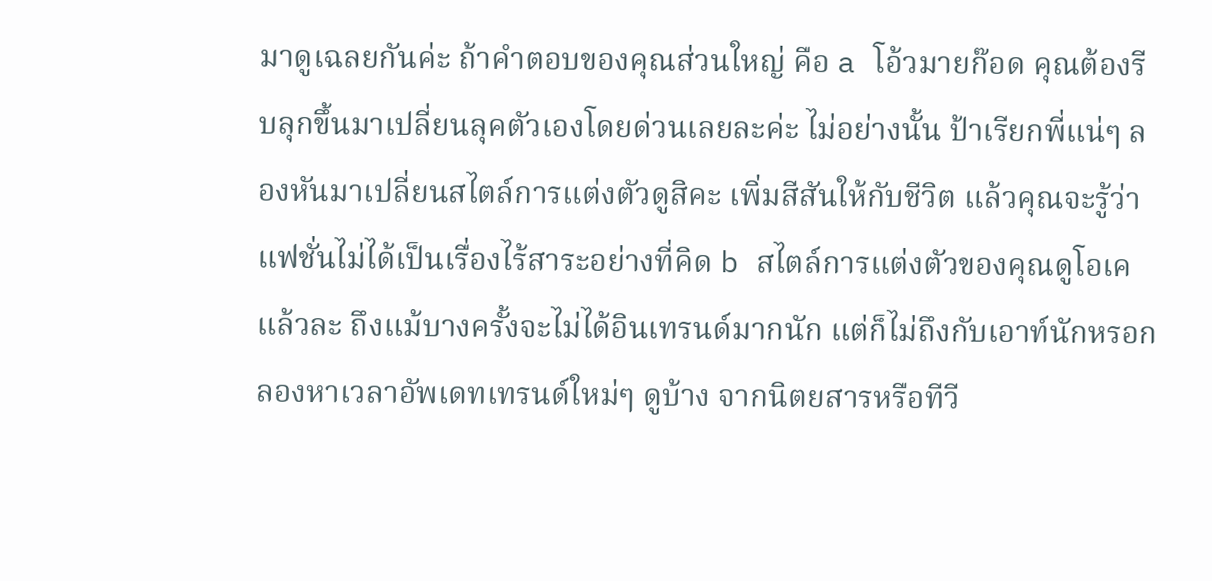มาดูเฉลยกันค่ะ ถ้าคำตอบของคุณส่วนใหญ่ คือ a โอ้วมายก๊อด คุณต้องรีบลุกขึ้นมาเปลี่ยนลุคตัวเองโดยด่วนเลยละค่ะ ไม่อย่างนั้น ป้าเรียกพี่แน่ๆ ลองหันมาเปลี่ยนสไตล์การแต่งตัวดูสิคะ เพิ่มสีสันให้กับชีวิต แล้วคุณจะรู้ว่าแฟชั่นไม่ได้เป็นเรื่องไร้สาระอย่างที่คิด b สไตล์การแต่งตัวของคุณดูโอเคแล้วละ ถึงแม้บางครั้งจะไม่ได้อินเทรนด์มากนัก แต่ก็ไม่ถึงกับเอาท์นักหรอก ลองหาเวลาอัพเดทเทรนด์ใหม่ๆ ดูบ้าง จากนิตยสารหรือทีวี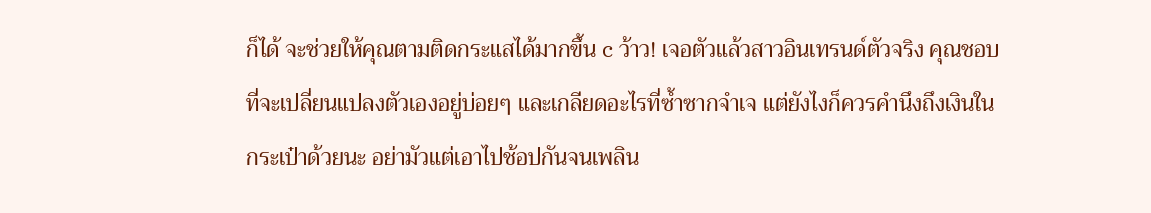ก็ได้ จะช่วยให้คุณตามติดกระแสได้มากขึ้น c ว้าว! เจอตัวแล้วสาวอินเทรนด์ตัวจริง คุณชอบที่จะเปลี่ยนแปลงตัวเองอยู่บ่อยๆ และเกลียดอะไรที่ซ้ำซากจำเจ แต่ยังไงก็ควรคำนึงถึงเงินในกระเป๋าด้วยนะ อย่ามัวแต่เอาไปช้อปกันจนเพลิน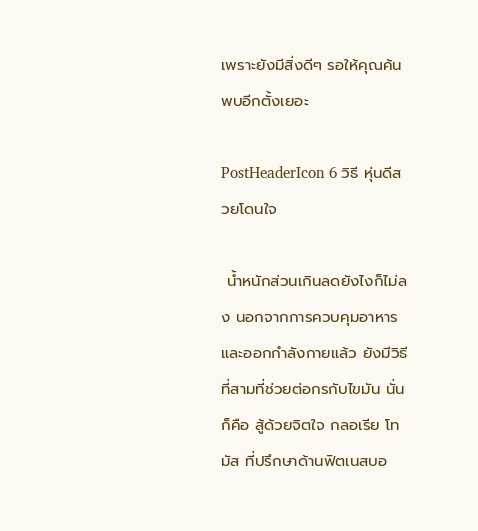เพราะยังมีสิ่งดีๆ รอให้คุณค้นพบอีกตั้งเยอะ

PostHeaderIcon 6 วิธี หุ่นดีสวยโดนใจ

 น้ำหนักส่วนเกินลดยังไงก็ไม่ลง นอกจากการควบคุมอาหารและออกกำลังกายแล้ว ยังมีวิธีที่สามที่ช่วยต่อกรกับไขมัน นั่นก็คือ สู้ด้วยจิตใจ กลอเรีย โทมัส ที่ปรึกษาด้านฟิตเนสบอ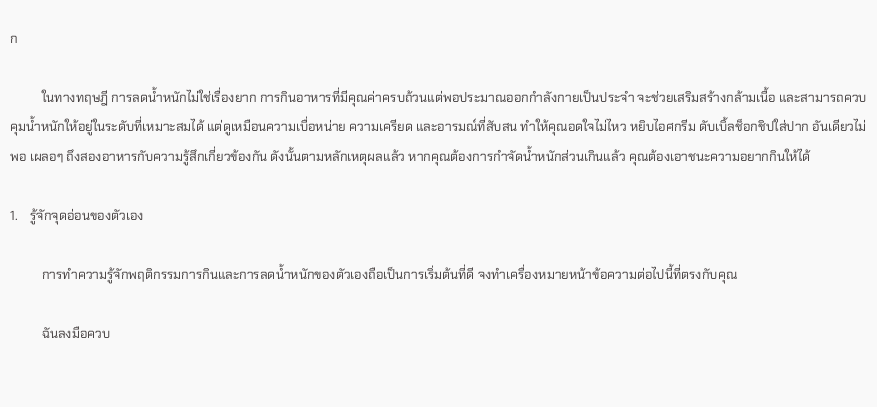ก

          ในทางทฤษฎี การลดน้ำหนักไม่ใช่เรื่องยาก การกินอาหารที่มีคุณค่าครบถ้วนแต่พอประมาณออกกำลังกายเป็นประจำ จะช่วยเสริมสร้างกล้ามเนื้อ และสามารถควบคุมน้ำหนักให้อยู่ในระดับที่เหมาะสมได้ แต่ดูเหมือนความเบื่อหน่าย ความเครียด และอารมณ์ที่สับสน ทำให้คุณอดใจไม่ไหว หยิบไอศกรีม ดับเบิ้ลช็อกชิปใส่ปาก อันเดียวไม่พอ เผลอๆ ถึงสองอาหารกับความรู้สึกเกี่ยวข้องกัน ดังนั้นตามหลักเหตุผลแล้ว หากคุณต้องการกำจัดน้ำหนักส่วนเกินแล้ว คุณต้องเอาชนะความอยากกินให้ได้

1.    รู้จักจุดอ่อนของตัวเอง

          การทำความรู้จักพฤติกรรมการกินและการลดน้ำหนักของตัวเองถือเป็นการเริ่มต้นที่ดี จงทำเครื่องหมายหน้าข้อความต่อไปนี้ที่ตรงกับคุณ

          ฉันลงมือควบ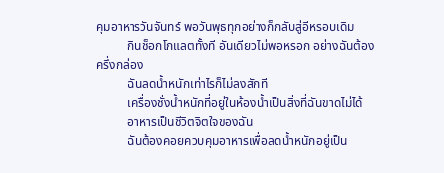คุมอาหารวันจันทร์ พอวันพุธทุกอย่างก็กลับสู่อีหรอบเดิม
          กินช็อกโกแลตทั้งที อันเดียวไม่พอหรอก อย่างฉันต้องครึ่งกล่อง
          ฉันลดน้ำหนักเท่าไรก็ไม่ลงสักที
          เครื่องชั่งน้ำหนักที่อยู่ในห้องน้ำเป็นสิ่งที่ฉันขาดไม่ได้
          อาหารเป็นชีวิตจิตใจของฉัน
          ฉันต้องคอยควบคุมอาหารเพื่อลดน้ำหนักอยู่เป็น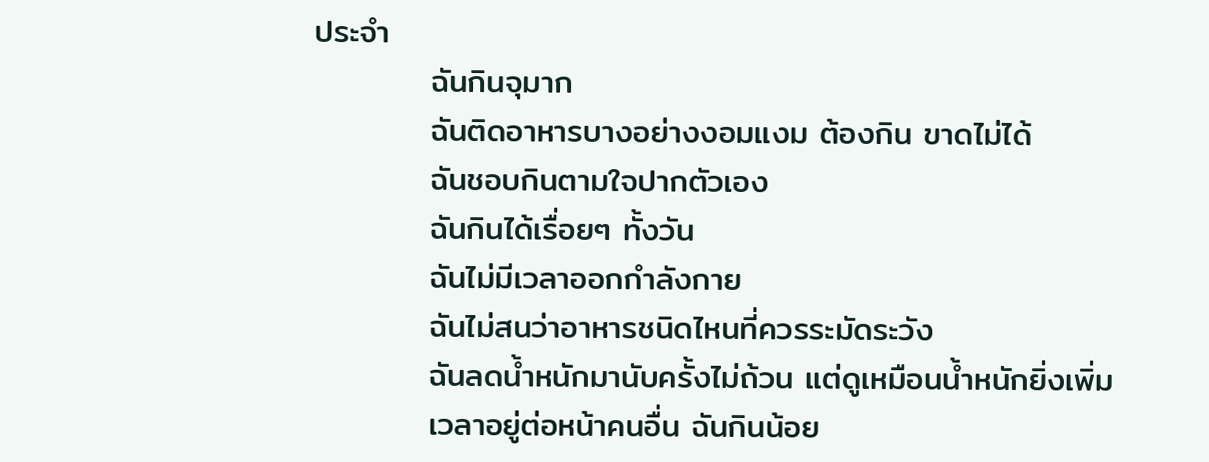ประจำ
          ฉันกินจุมาก
          ฉันติดอาหารบางอย่างงอมแงม ต้องกิน ขาดไม่ได้
          ฉันชอบกินตามใจปากตัวเอง
          ฉันกินได้เรื่อยๆ ทั้งวัน
          ฉันไม่มีเวลาออกกำลังกาย
          ฉันไม่สนว่าอาหารชนิดไหนที่ควรระมัดระวัง
          ฉันลดน้ำหนักมานับครั้งไม่ถ้วน แต่ดูเหมือนน้ำหนักยิ่งเพิ่ม
          เวลาอยู่ต่อหน้าคนอื่น ฉันกินน้อย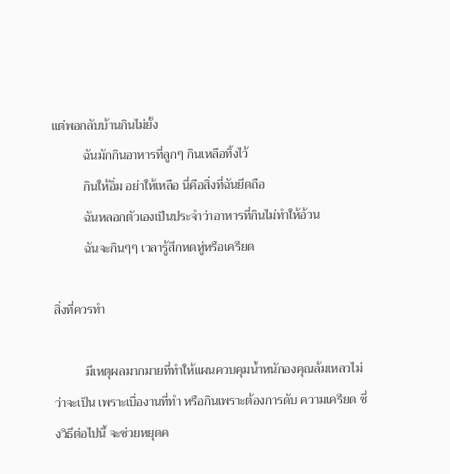แต่พอกลับบ้านกินไม่ยั้ง
          ฉันมักกินอาหารที่ลูกๆ กินเหลือทิ้งไว้
          กินให้อิ่ม อย่าให้เหลือ นี่คือสิ่งที่ฉันยึดถือ
          ฉันหลอกตัวเองเป็นประจำว่าอาหารที่กินไม่ทำให้อ้วน
          ฉันจะกินๆๆ เวลารู้สึกหดหู่หรือเครียด

สิ่งที่ควรทำ

          มีเหตุผลมากมายที่ทำให้แผนควบคุมน้ำหนักองคุณล้มเหลวไม่ว่าจะเป็น เพราะเบื่องานที่ทำ หรือกินเพราะต้องการดับ ความเครียด ซึ่งวิธีต่อไปนี้ จะช่วยหยุดค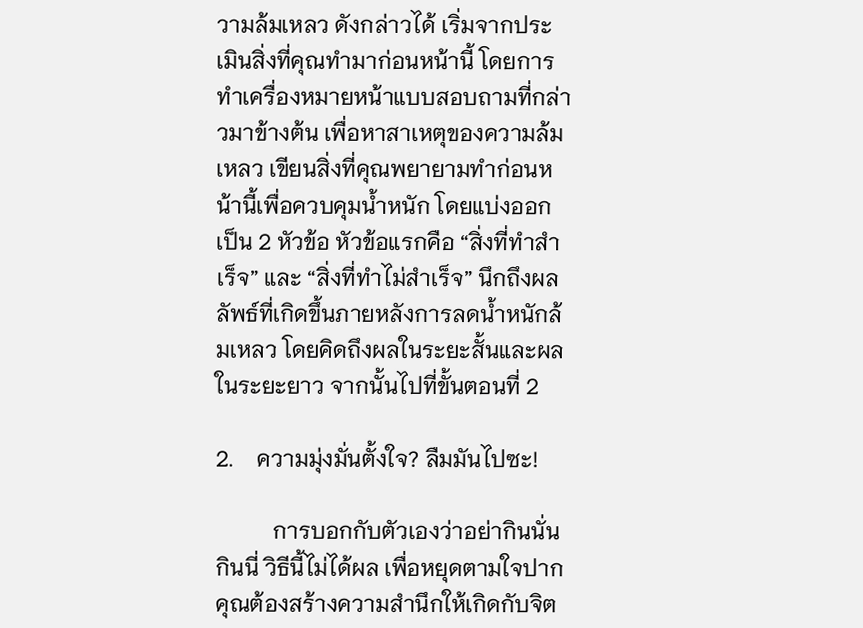วามล้มเหลว ดังกล่าวได้ เริ่มจากประเมินสิ่งที่คุณทำมาก่อนหน้านี้ โดยการทำเครื่องหมายหน้าแบบสอบถามที่กล่าวมาข้างต้น เพื่อหาสาเหตุของความล้มเหลว เขียนสิ่งที่คุณพยายามทำก่อนหน้านี้เพื่อควบคุมน้ำหนัก โดยแบ่งออกเป็น 2 หัวข้อ หัวข้อแรกคือ “สิ่งที่ทำสำเร็จ” และ “สิ่งที่ทำไม่สำเร็จ” นึกถึงผลลัพธ์ที่เกิดขึ้นภายหลังการลดน้ำหนักล้มเหลว โดยคิดถึงผลในระยะสั้นและผลในระยะยาว จากนั้นไปที่ขั้นตอนที่ 2

2.    ความมุ่งมั่นตั้งใจ? ลืมมันไปซะ!

          การบอกกับตัวเองว่าอย่ากินนั่นกินนี่ วิธีนี้ไม่ได้ผล เพื่อหยุดตามใจปาก คุณต้องสร้างความสำนึกให้เกิดกับจิต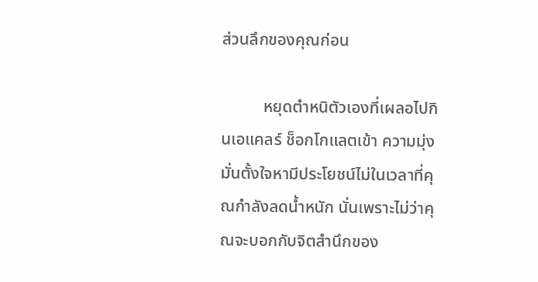ส่วนลึกของคุณก่อน

          หยุดตำหนิตัวเองที่เผลอไปกินเอแคลร์ ช็อกโกแลตเข้า ความมุ่งมั่นตั้งใจหามีประโยชน์ไม่ในเวลาที่คุณกำลังลดน้ำหนัก นั่นเพราะไม่ว่าคุณจะบอกกับจิตสำนึกของ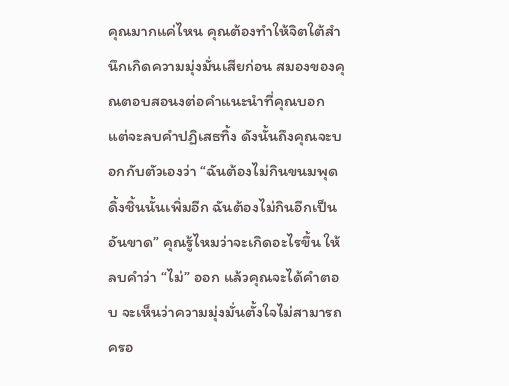คุณมากแค่ไหน คุณต้องทำให้จิตใต้สำนึกเกิดความมุ่งมั่นเสียก่อน สมองของคุณตอบสอนงต่อคำแนะนำที่คุณบอก แต่จะลบคำปฏิเสธทิ้ง ดังนั้นถึงคุณจะบอกกับตัวเองว่า “ฉันต้องไม่กินขนมพุดดิ้งชิ้นนั้นเพิ่มอีก ฉันต้องไม่กินอีกเป็นอันขาด” คุณรู้ไหมว่าจะเกิดอะไรขึ้น ให้ลบคำว่า “ไม่” ออก แล้วคุณจะได้คำตอบ จะเห็นว่าความมุ่งมั่นตั้งใจไม่สามารถครอ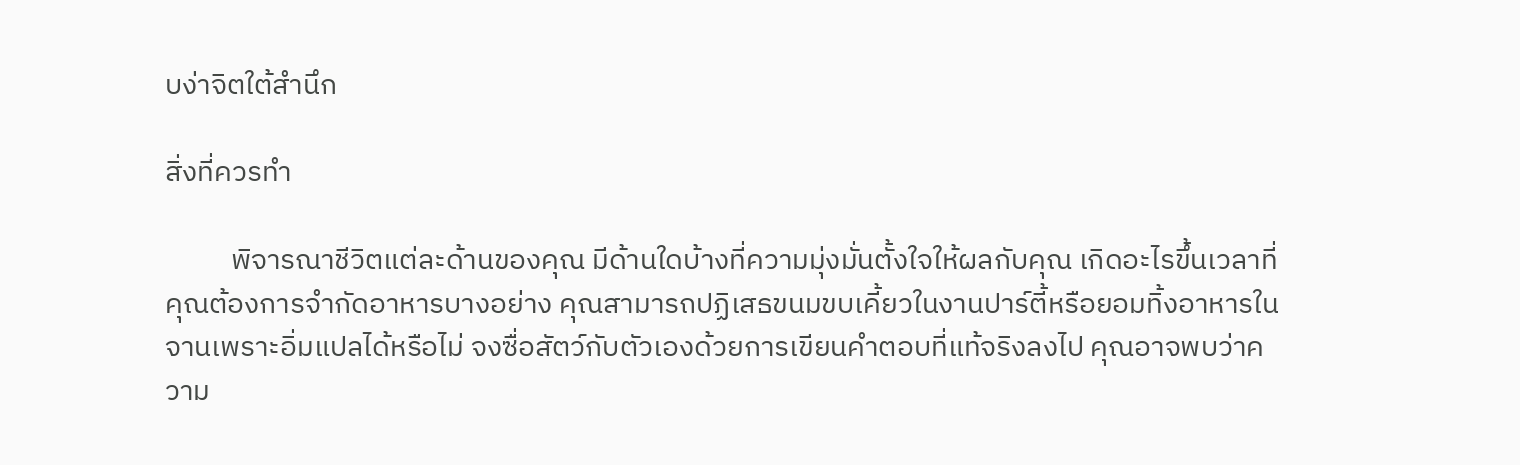บง่าจิตใต้สำนึก

สิ่งที่ควรทำ

          พิจารณาชีวิตแต่ละด้านของคุณ มีด้านใดบ้างที่ความมุ่งมั่นตั้งใจให้ผลกับคุณ เกิดอะไรขึ้นเวลาที่คุณต้องการจำกัดอาหารบางอย่าง คุณสามารถปฏิเสธขนมขบเคี้ยวในงานปาร์ตี้หรือยอมทิ้งอาหารในจานเพราะอิ่มแปลได้หรือไม่ จงซื่อสัตว์กับตัวเองด้วยการเขียนคำตอบที่แท้จริงลงไป คุณอาจพบว่าความ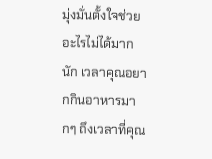มุ่งมั่นตั้งใจช่วยอะไรไม่ได้มากนัก เวลาคุณอยากกินอาหารมากๆ ถึงเวลาที่คุณ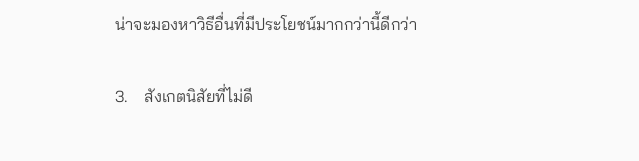น่าจะมองหาวิธีอื่นที่มีประโยชน์มากกว่านี้ดีกว่า

3.    สังเกตนิสัยที่ไม่ดี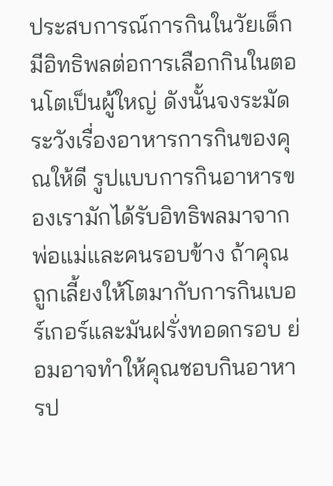ประสบการณ์การกินในวัยเด็กมีอิทธิพลต่อการเลือกกินในตอนโตเป็นผู้ใหญ่ ดังนั้นจงระมัดระวังเรื่องอาหารการกินของคุณให้ดี รูปแบบการกินอาหารของเรามักได้รับอิทธิพลมาจากพ่อแม่และคนรอบข้าง ถ้าคุณถูกเลี้ยงให้โตมากับการกินเบอร์เกอร์และมันฝรั่งทอดกรอบ ย่อมอาจทำให้คุณชอบกินอาหารป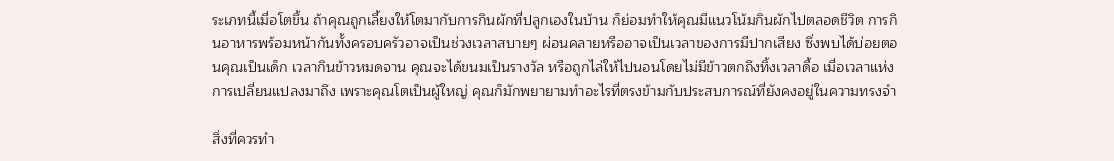ระเภทนี้เมื่อโตขึ้น ถ้าคุณถูกเลี้ยงให้โตมากับการกินผักที่ปลูกเองในบ้าน ก็ย่อมทำให้คุณมีแนวโน้มกินผักไปตลอดชีวิต การกินอาหารพร้อมหน้ากันทั้งครอบครัวอาจเป็นช่วงเวลาสบายๆ ผ่อนคลายหรืออาจเป็นเวลาของการมีปากเสียง ซึ่งพบได้บ่อยตอนคุณเป็นเด็ก เวลากินข้าวหมดจาน คุณจะได้ขนมเป็นรางวัล หรือถูกไล่ให้ไปนอนโดยไม่มีข้าวตกถึงทิ้งเวลาดื้อ เมื่อเวลาแห่งการเปลี่ยนแปลงมาถึง เพราะคุณโตเป็นผู้ใหญ่ คุณก็มักพยายามทำอะไรที่ตรงข้ามกับประสบการณ์ที่ยังคงอยู่ในความทรงจำ

สิ่งที่ควรทำ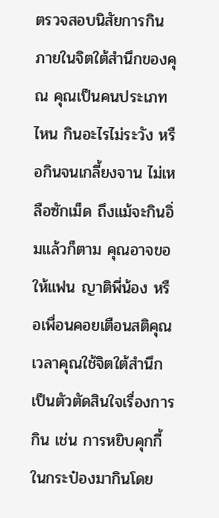ตรวจสอบนิสัยการกินภายในจิตใต้สำนึกของคุณ คุณเป็นคนประเภทไหน กินอะไรไม่ระวัง หรือกินจนเกลี้ยงจาน ไม่เหลือซักเม็ด ถึงแม้จะกินอิ่มแล้วก็ตาม คุณอาจขอให้แฟน ญาติพี่น้อง หรือเพื่อนคอยเตือนสติคุณ เวลาคุณใช้จิตใต้สำนึกเป็นตัวตัดสินใจเรื่องการกิน เช่น การหยิบคุกกี้ในกระป๋องมากินโดย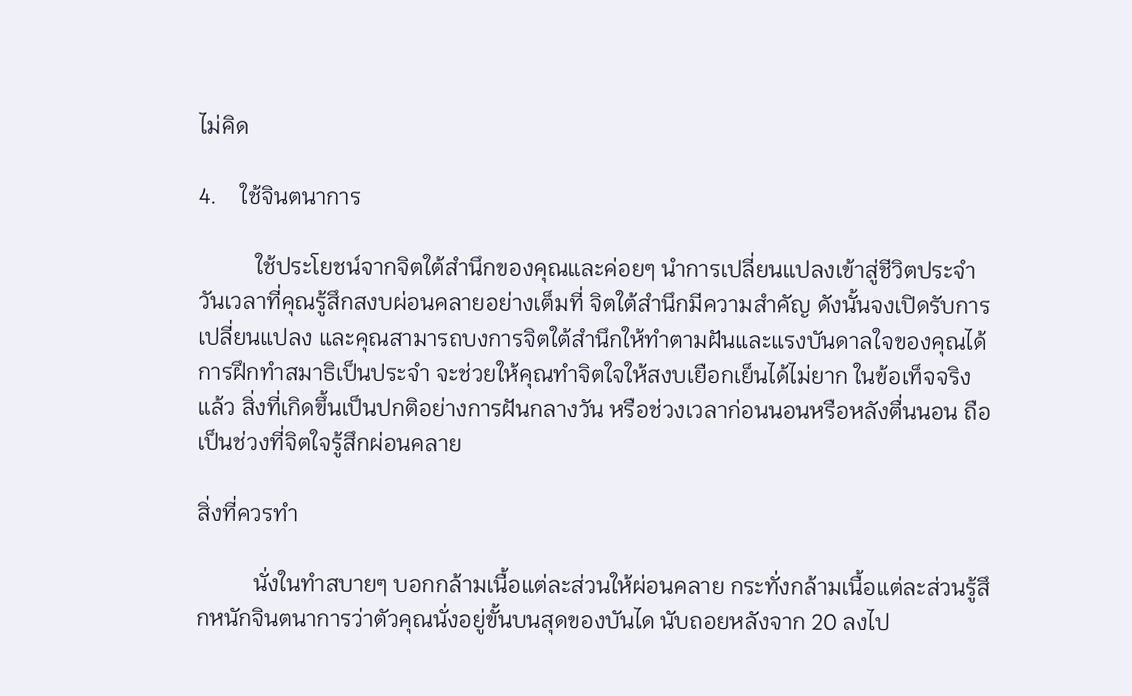ไม่คิด

4.    ใช้จินตนาการ

          ใช้ประโยชน์จากจิตใต้สำนึกของคุณและค่อยๆ นำการเปลี่ยนแปลงเข้าสู่ชีวิตประจำวันเวลาที่คุณรู้สึกสงบผ่อนคลายอย่างเต็มที่ จิตใต้สำนึกมีความสำคัญ ดังนั้นจงเปิดรับการเปลี่ยนแปลง และคุณสามารถบงการจิตใต้สำนึกให้ทำตามฝันและแรงบันดาลใจของคุณได้ การฝึกทำสมาธิเป็นประจำ จะช่วยให้คุณทำจิตใจให้สงบเยือกเย็นได้ไม่ยาก ในข้อเท็จจริงแล้ว สิ่งที่เกิดขึ้นเป็นปกติอย่างการฝันกลางวัน หรือช่วงเวลาก่อนนอนหรือหลังตื่นนอน ถือเป็นช่วงที่จิตใจรู้สึกผ่อนคลาย

สิ่งที่ควรทำ

          นั่งในทำสบายๆ บอกกล้ามเนื้อแต่ละส่วนให้ผ่อนคลาย กระทั่งกล้ามเนื้อแต่ละส่วนรู้สึกหนักจินตนาการว่าตัวคุณนั่งอยู่ขั้นบนสุดของบันได นับถอยหลังจาก 20 ลงไป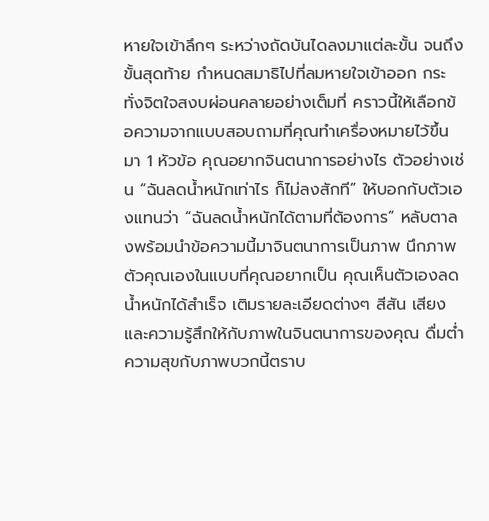หายใจเข้าลึกๆ ระหว่างถัดบันไดลงมาแต่ละขั้น จนถึงขั้นสุดท้าย กำหนดสมาธิไปที่ลมหายใจเข้าออก กระทั่งจิตใจสงบผ่อนคลายอย่างเต็มที่ คราวนี้ให้เลือกข้อความจากแบบสอบถามที่คุณทำเครื่องหมายไว้ขึ้นมา 1 หัวข้อ คุณอยากจินตนาการอย่างไร ตัวอย่างเช่น “ฉันลดน้ำหนักเท่าไร ก็ไม่ลงสักที” ให้บอกกับตัวเองแทนว่า “ฉันลดน้ำหนักได้ตามที่ต้องการ” หลับตาลงพร้อมนำข้อความนี้มาจินตนาการเป็นภาพ นึกภาพตัวคุณเองในแบบที่คุณอยากเป็น คุณเห็นตัวเองลดน้ำหนักได้สำเร็จ เติมรายละเอียดต่างๆ สีสัน เสียง และความรู้สึกให้กับภาพในจินตนาการของคุณ ดื่มต่ำความสุขกับภาพบวกนี้ตราบ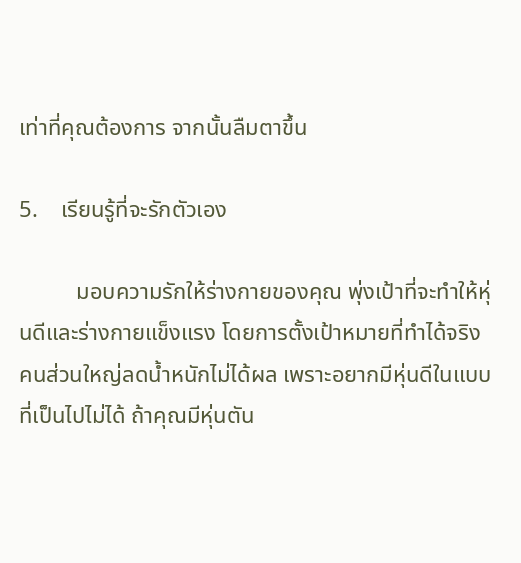เท่าที่คุณต้องการ จากนั้นลืมตาขึ้น

5.    เรียนรู้ที่จะรักตัวเอง

          มอบความรักให้ร่างกายของคุณ พุ่งเป้าที่จะทำให้หุ่นดีและร่างกายแข็งแรง โดยการตั้งเป้าหมายที่ทำได้จริง
คนส่วนใหญ่ลดน้ำหนักไม่ได้ผล เพราะอยากมีหุ่นดีในแบบที่เป็นไปไม่ได้ ถ้าคุณมีหุ่นตัน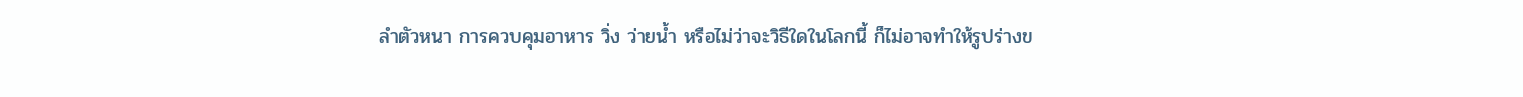ลำตัวหนา การควบคุมอาหาร วิ่ง ว่ายน้ำ หรือไม่ว่าจะวิธีใดในโลกนี้ ก็ไม่อาจทำให้รูปร่างข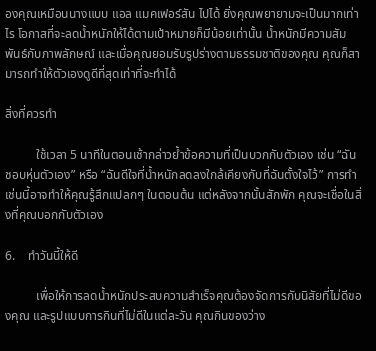องคุณเหมือนนางแบบ แอล แมคเฟอร์สัน ไปได้ ยิ่งคุณพยายามจะเป็นมากเท่าไร โอกาสที่จะลดน้ำหนักให้ได้ตามเป้าหมายก็มีน้อยเท่านั้น น้ำหนักมีความสัมพันธ์กับภาพลักษณ์ และเมื่อคุณยอมรับรูปร่างตามธรรมชาติของคุณ คุณก็สามารถทำให้ตัวเองดูดีที่สุดเท่าที่จะทำได้

สิ่งที่ควรทำ

          ใช้เวลา 5 นาทีในตอนเช้ากล่าวย้ำข้อความที่เป็นบวกกับตัวเอง เช่น “ฉันชอบหุ่นตัวเอง” หรือ “ฉันดีใจที่น้ำหนักลดลงใกล้เคียงกับที่ฉันตั้งใจไว้” การทำเช่นนี้อาจทำให้คุณรู้สึกแปลกๆ ในตอนต้น แต่หลังจากนั้นสักพัก คุณจะเชื่อในสิ่งที่คุณบอกกับตัวเอง

6.    ทำวันนี้ให้ดี

          เพื่อให้การลดน้ำหนักประสบความสำเร็จคุณต้องจัดการกับนิสัยที่ไม่ดีของคุณ และรูปแบบการกินที่ไม่ดีในแต่ละวัน คุณกินของว่าง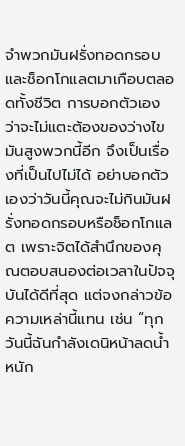จำพวกมันฝรั่งทอดกรอบและช็อกโกแลตมาเกือบตลอดทั้งชีวิต การบอกตัวเองว่าจะไม่แตะต้องของว่างไขมันสูงพวกนี้อีก จึงเป็นเรื่องที่เป็นไปไม่ได้ อย่าบอกตัวเองว่าวันนี้คุณจะไม่กินมันฝรั่งทอดกรอบหรือช็อกโกแลต เพราะจิตได้สำนึกของคุณตอบสนองต่อเวลาในปัจจุบันได้ดีที่สุด แต่จงกล่าวข้อความเหล่านี้แทน เช่น “ทุกวันนี้ฉันกำลังเดนิหน้าลดน้ำหนัก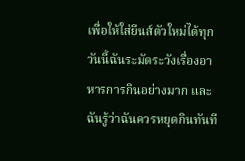เพื่อให้ใส่ยีนส์ตัวใหม่ได้ทุกวันนี้ฉันระมัดระวังเรื่องอาหารการกินอย่างมาก และฉันรู้ว่าฉันควรหยุดกินทันที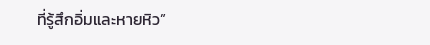ที่รู้สึกอิ่มและหายหิว”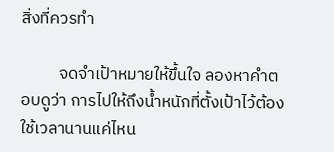สิ่งที่ควรทำ

          จดจำเป้าหมายให้ขึ้นใจ ลองหาคำตอบดูว่า การไปให้ถึงน้ำหนักที่ตั้งเป้าไว้ต้องใช้เวลานานแค่ไหน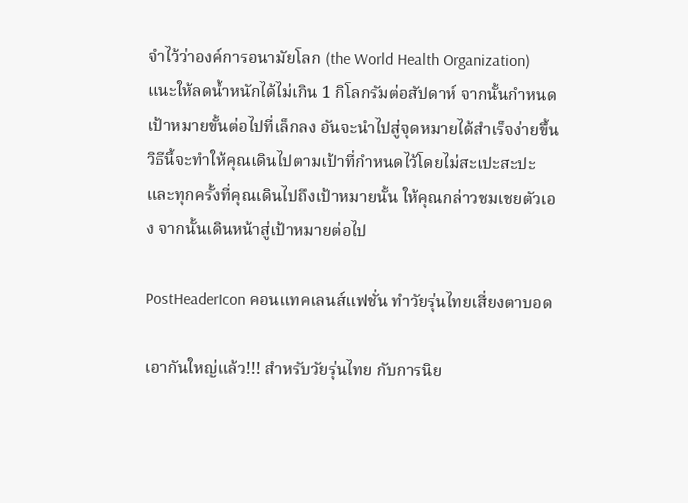จำไว้ว่าองค์การอนามัยโลก (the World Health Organization) แนะให้ลดน้ำหนักได้ไม่เกิน 1 กิโลกรัมต่อสัปดาห์ จากนั้นกำหนดเป้าหมายขั้นต่อไปที่เล็กลง อันจะนำไปสู่จุดหมายได้สำเร็จง่ายขึ้น วิธีนี้จะทำให้คุณเดินไปตามเป้าที่กำหนดไว้โดยไม่สะเปะสะปะ และทุกครั้งที่คุณเดินไปถึงเป้าหมายนั้น ให้คุณกล่าวชมเชยตัวเอง จากนั้นเดินหน้าสู่เป้าหมายต่อไป

PostHeaderIcon คอนแทคเลนส์แฟชั่น ทำวัยรุ่นไทยเสี่ยงตาบอด

เอากันใหญ่แล้ว!!! สำหรับวัยรุ่นไทย กับการนิย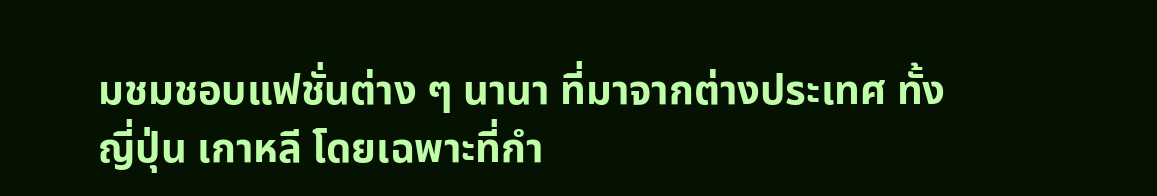มชมชอบแฟชั่นต่าง ๆ นานา ที่มาจากต่างประเทศ ทั้งญี่ปุ่น เกาหลี โดยเฉพาะที่กำ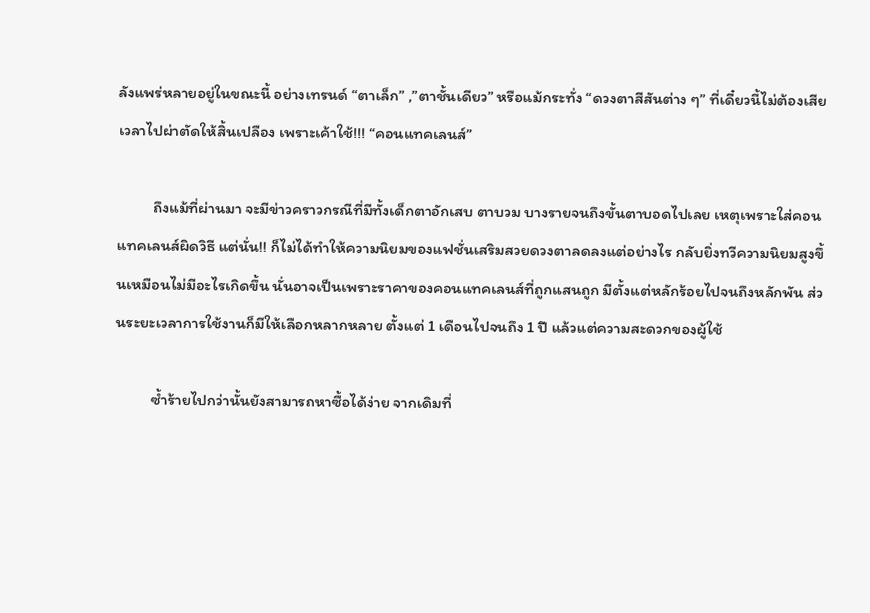ลังแพร่หลายอยู่ในขณะนี้ อย่างเทรนด์ “ตาเล็ก” ,”ตาชั้นเดียว” หรือแม้กระทั่ง “ดวงตาสีสันต่าง ๆ” ที่เดี๋ยวนี้ไม่ต้องเสียเวลาไปผ่าตัดให้สิ้นเปลือง เพราะเค้าใช้!!! “คอนแทคเลนส์”

          ถึงแม้ที่ผ่านมา จะมีข่าวคราวกรณีที่มีทั้งเด็กตาอักเสบ ตาบวม บางรายจนถึงขั้นตาบอดไปเลย เหตุเพราะใส่คอนแทคเลนส์ผิดวิธี แต่นั่น!! ก็ไม่ได้ทำให้ความนิยมของแฟชั่นเสริมสวยดวงตาลดลงแต่อย่างไร กลับยิ่งทวีความนิยมสูงขึ้นเหมือนไม่มีอะไรเกิดขึ้น นั่นอาจเป็นเพราะราคาของคอนแทคเลนส์ที่ถูกแสนถูก มีตั้งแต่หลักร้อยไปจนถึงหลักพัน ส่วนระยะเวลาการใช้งานก็มีให้เลือกหลากหลาย ตั้งแต่ 1 เดือนไปจนถึง 1 ปี แล้วแต่ความสะดวกของผู้ใช้

          ซ้ำร้ายไปกว่านั้นยังสามารถหาซื้อได้ง่าย จากเดิมที่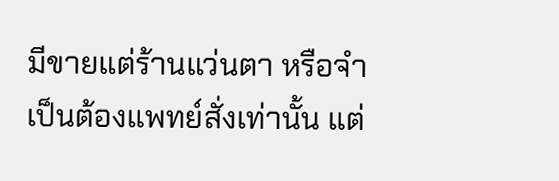มีขายแต่ร้านแว่นตา หรือจำเป็นต้องแพทย์สั่งเท่านั้น แต่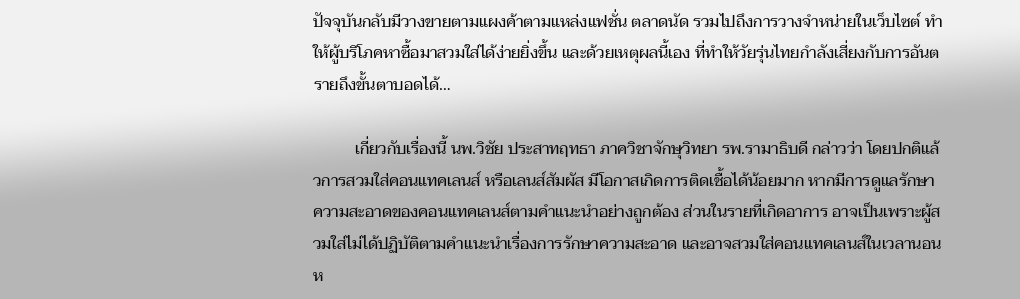ปัจจุบันกลับมีวางขายตามแผงค้าตามแหล่งแฟชั่น ตลาดนัด รวมไปถึงการวางจำหน่ายในเว็บไซต์ ทำให้ผู้บริโภคหาซื้อมาสวมใส่ได้ง่ายยิ่งขึ้น และด้วยเหตุผลนี้เอง ที่ทำให้วัยรุ่นไทยกำลังเสี่ยงกับการอันตรายถึงขั้นตาบอดได้…

          เกี่ยวกับเรื่องนี้ นพ.วิชัย ประสาทฤทธา ภาควิชาจักษุวิทยา รพ.รามาธิบดี กล่าวว่า โดยปกติแล้วการสวมใส่คอนแทคเลนส์ หรือเลนส์สัมผัส มีโอกาสเกิดการติดเชื้อได้น้อยมาก หากมีการดูแลรักษาความสะอาดของคอนแทคเลนส์ตามคำแนะนำอย่างถูกต้อง ส่วนในรายที่เกิดอาการ อาจเป็นเพราะผู้สวมใส่ไม่ได้ปฏิบัติตามคำแนะนำเรื่องการรักษาความสะอาด และอาจสวมใส่คอนแทคเลนส์ในเวลานอนห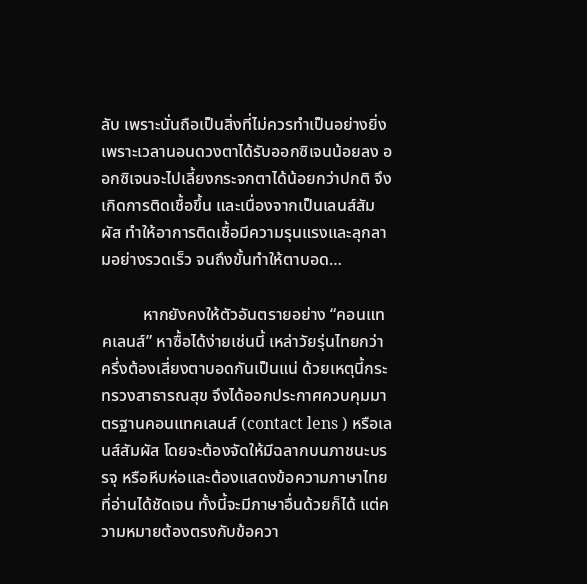ลับ เพราะนั่นถือเป็นสิ่งที่ไม่ควรทำเป็นอย่างยิ่ง เพราะเวลานอนดวงตาได้รับออกซิเจนน้อยลง ออกซิเจนจะไปเลี้ยงกระจกตาได้น้อยกว่าปกติ จึงเกิดการติดเชื้อขึ้น และเนื่องจากเป็นเลนส์สัมผัส ทำให้อาการติดเชื้อมีความรุนแรงและลุกลามอย่างรวดเร็ว จนถึงขั้นทำให้ตาบอด…

          หากยังคงให้ตัวอันตรายอย่าง “คอนแทคเลนส์” หาซื้อได้ง่ายเช่นนี้ เหล่าวัยรุ่นไทยกว่าครึ่งต้องเสี่ยงตาบอดกันเป็นแน่ ด้วยเหตุนี้กระทรวงสาธารณสุข จึงได้ออกประกาศควบคุมมาตรฐานคอนแทคเลนส์ (contact lens ) หรือเลนส์สัมผัส โดยจะต้องจัดให้มีฉลากบนภาชนะบรรจุ หรือหีบห่อและต้องแสดงข้อความภาษาไทยที่อ่านได้ชัดเจน ทั้งนี้จะมีภาษาอื่นด้วยก็ได้ แต่ความหมายต้องตรงกับข้อควา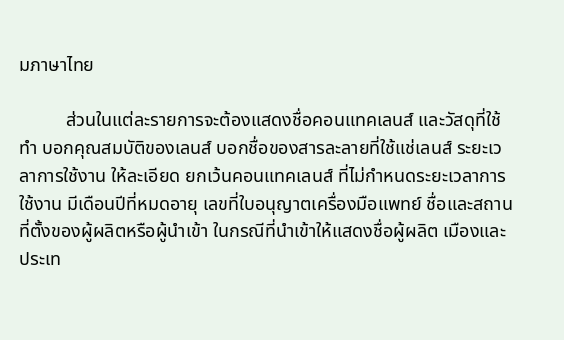มภาษาไทย

          ส่วนในแต่ละรายการจะต้องแสดงชื่อคอนแทคเลนส์ และวัสดุที่ใช้ทำ บอกคุณสมบัติของเลนส์ บอกชื่อของสารละลายที่ใช้แช่เลนส์ ระยะเวลาการใช้งาน ให้ละเอียด ยกเว้นคอนแทคเลนส์ ที่ไม่กำหนดระยะเวลาการใช้งาน มีเดือนปีที่หมดอายุ เลขที่ใบอนุญาตเครื่องมือแพทย์ ชื่อและสถานที่ตั้งของผู้ผลิตหรือผู้นำเข้า ในกรณีที่นำเข้าให้แสดงชื่อผู้ผลิต เมืองและประเท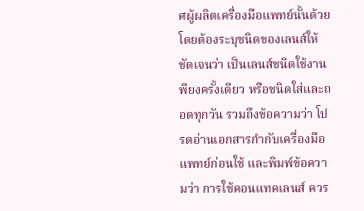ศผู้ผลิตเครื่องมือแพทย์นั้นด้วย โดยต้องระบุชนิดของเลนส์ให้ชัดเจนว่า เป็นเลนส์ชนิดใช้งานพียงครั้งเดียว หรือชนิดใส่และถอดทุกวัน รวมถึงข้อความว่า โปรดอ่านเอกสารกำกับเครื่องมือแพทย์ก่อนใช้ และพิมพ์ข้อความว่า การใช้คอนแทคเลนส์ ควร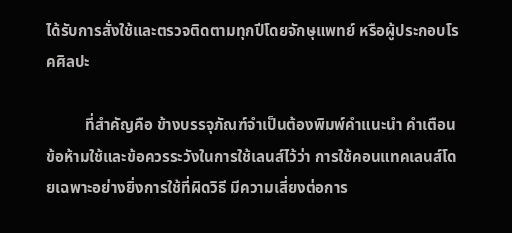ได้รับการสั่งใช้และตรวจติดตามทุกปีโดยจักษุแพทย์ หรือผู้ประกอบโรคศิลปะ

          ที่สำคัญคือ ข้างบรรจุภัณฑ์จำเป็นต้องพิมพ์คำแนะนำ คำเตือน ข้อห้ามใช้และข้อควรระวังในการใช้เลนส์ไว้ว่า การใช้คอนแทคเลนส์โดยเฉพาะอย่างยิ่งการใช้ที่ผิดวิธี มีความเสี่ยงต่อการ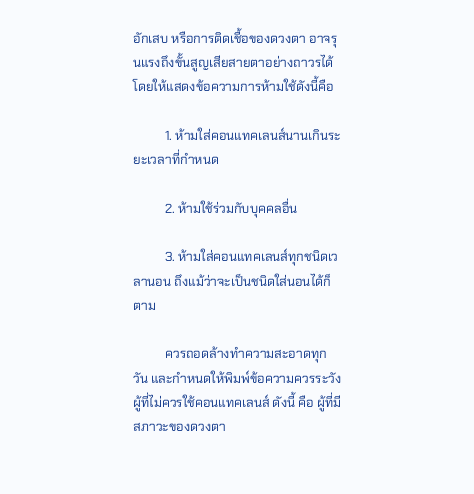อักเสบ หรือการติดเชื้อของดวงตา อาจรุนแรงถึงขั้นสูญเสียสายตาอย่างถาวรได้ โดยให้แสดงข้อความการห้ามใช้ดังนี้คือ

          1. ห้ามใส่คอนแทคเลนส์นานเกินระยะเวลาที่กำหนด

          2. ห้ามใช้ร่วมกับบุคคลอื่น

          3. ห้ามใส่คอนแทคเลนส์ทุกชนิดเวลานอน ถึงแม้ว่าจะเป็นชนิดใส่นอนได้ก็ตาม

          ควรถอดล้างทำความสะอาดทุกวัน และกำหนดให้พิมพ์ข้อความควรระวัง ผู้ที่ไม่ควรใช้คอนแทคเลนส์ ดังนี้ คือ ผู้ที่มีสภาวะของดวงตา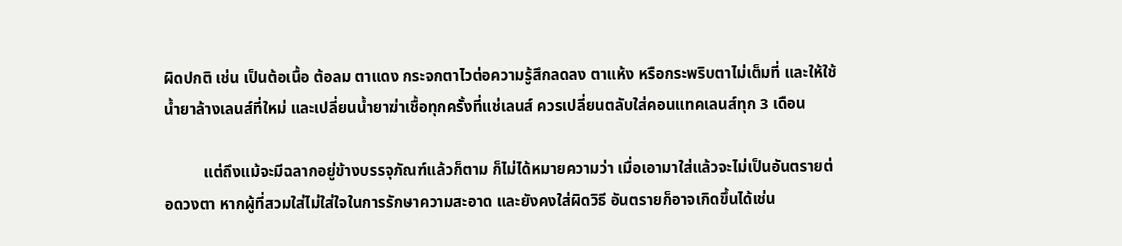ผิดปกติ เช่น เป็นต้อเนื้อ ต้อลม ตาแดง กระจกตาไวต่อความรู้สึกลดลง ตาแห้ง หรือกระพริบตาไม่เต็มที่ และให้ใช้น้ำยาล้างเลนส์ที่ใหม่ และเปลี่ยนน้ำยาฆ่าเชื้อทุกครั้งที่แช่เลนส์ ควรเปลี่ยนตลับใส่คอนแทคเลนส์ทุก 3 เดือน

          แต่ถึงแม้จะมีฉลากอยู่ข้างบรรจุภัณฑ์แล้วก็ตาม ก็ไม่ได้หมายความว่า เมื่อเอามาใส่แล้วจะไม่เป็นอันตรายต่อดวงตา หากผู้ที่สวมใส่ไม่ใส่ใจในการรักษาความสะอาด และยังคงใส่ผิดวิธี อันตรายก็อาจเกิดขึ้นได้เช่น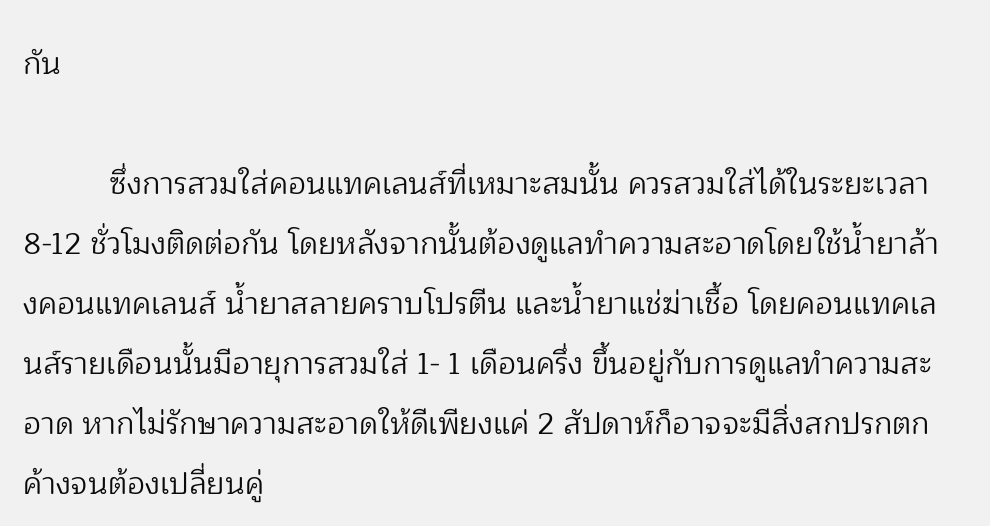กัน

          ซึ่งการสวมใส่คอนแทคเลนส์ที่เหมาะสมนั้น ควรสวมใส่ได้ในระยะเวลา 8-12 ชั่วโมงติดต่อกัน โดยหลังจากนั้นต้องดูแลทำความสะอาดโดยใช้น้ำยาล้างคอนแทคเลนส์ น้ำยาสลายคราบโปรตีน และน้ำยาแช่ฆ่าเชื้อ โดยคอนแทคเลนส์รายเดือนนั้นมีอายุการสวมใส่ 1- 1 เดือนครึ่ง ขึ้นอยู่กับการดูแลทำความสะอาด หากไม่รักษาความสะอาดให้ดีเพียงแค่ 2 สัปดาห์ก็อาจจะมีสิ่งสกปรกตกค้างจนต้องเปลี่ยนคู่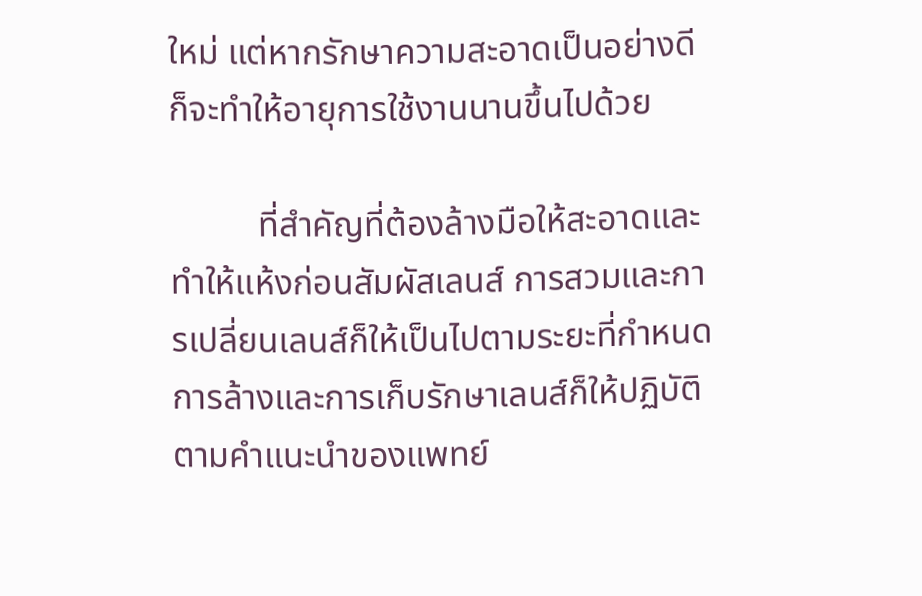ใหม่ แต่หากรักษาความสะอาดเป็นอย่างดี ก็จะทำให้อายุการใช้งานนานขึ้นไปด้วย

          ที่สำคัญที่ต้องล้างมือให้สะอาดและทำให้แห้งก่อนสัมผัสเลนส์ การสวมและการเปลี่ยนเลนส์ก็ให้เป็นไปตามระยะที่กำหนด การล้างและการเก็บรักษาเลนส์ก็ให้ปฏิบัติตามคำแนะนำของแพทย์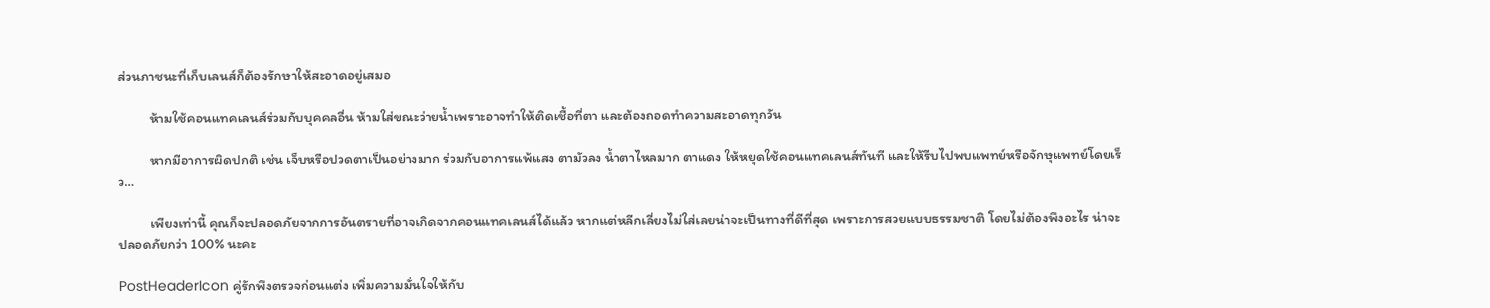ส่วนภาชนะที่เก็บเลนส์ก็ต้องรักษาให้สะอาดอยู่เสมอ

          ห้ามใช้คอนแทคเลนส์ร่วมกับบุคคลอื่น ห้ามใส่ขณะว่ายน้ำเพราะอาจทำให้ติดเชื้อที่ตา และต้องถอดทำความสะอาดทุกวัน

          หากมีอาการผิดปกติ เช่น เจ็บหรือปวดตาเป็นอย่างมาก ร่วมกับอาการแพ้แสง ตามัวลง น้ำตาไหลมาก ตาแดง ให้หยุดใช้คอนแทคเลนส์ทันที และให้รีบไปพบแพทย์หรือจักษุแพทย์โดยเร็ว…

          เพียงเท่านี้ คุณก็จะปลอดภัยจากการอันตรายที่อาจเกิดจากคอนแทคเลนส์ได้แล้ว หากแต่หลีกเลี่ยงไม่ใส่เลยน่าจะเป็นทางที่ดีที่สุด เพราะการสวยแบบธรรมชาติ โดยไม่ต้องพึงอะไร น่าจะปลอดภัยกว่า 100% นะคะ

PostHeaderIcon คู่รักพึงตรวจก่อนแต่ง เพิ่มความมั่นใจให้กับ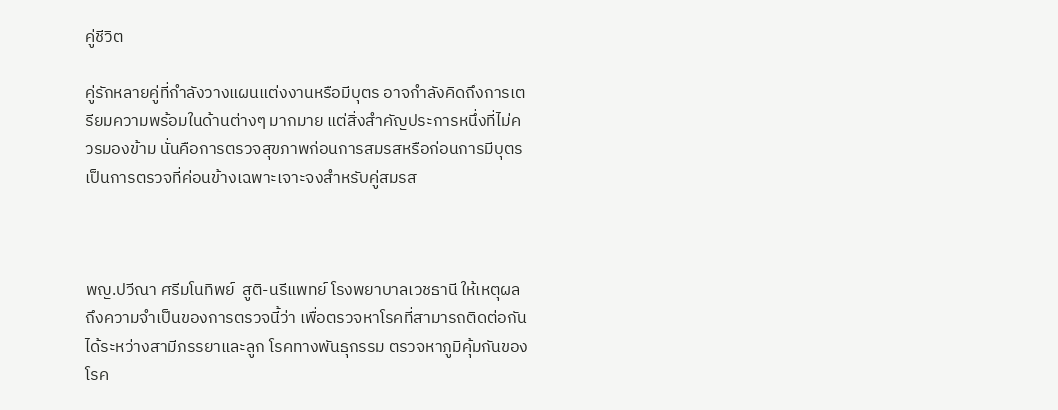คู่ชีวิต

คู่รักหลายคู่ที่กำลังวางแผนแต่งงานหรือมีบุตร อาจกำลังคิดถึงการเตรียมความพร้อมในด้านต่างๆ มากมาย แต่สิ่งสำคัญประการหนึ่งที่ไม่ควรมองข้าม นั่นคือการตรวจสุขภาพก่อนการสมรสหรือก่อนการมีบุตร เป็นการตรวจที่ค่อนข้างเฉพาะเจาะจงสำหรับคู่สมรส



พญ.ปวีณา ศรีมโนทิพย์  สูติ-นรีแพทย์ โรงพยาบาลเวชธานี ให้เหตุผลถึงความจำเป็นของการตรวจนี้ว่า เพื่อตรวจหาโรคที่สามารถติดต่อกันได้ระหว่างสามีภรรยาและลูก โรคทางพันธุกรรม ตรวจหาภูมิคุ้มกันของโรค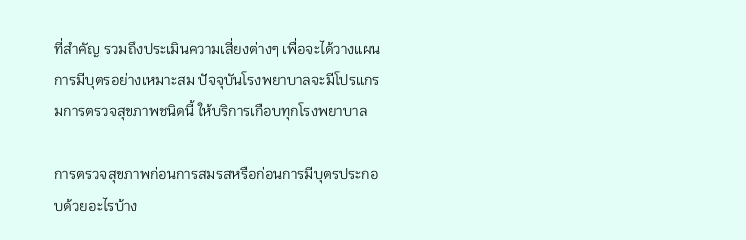ที่สำคัญ รวมถึงประเมินความเสี่ยงต่างๆ เพื่อจะได้วางแผนการมีบุตรอย่างเหมาะสม ปัจจุบันโรงพยาบาลจะมีโปรแกรมการตรวจสุขภาพชนิดนี้ ให้บริการเกือบทุกโรงพยาบาล

การตรวจสุขภาพก่อนการสมรสหรือก่อนการมีบุตรประกอบด้วยอะไรบ้าง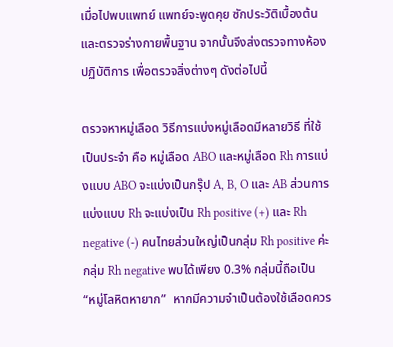เมื่อไปพบแพทย์ แพทย์จะพูดคุย ซักประวัติเบื้องต้น และตรวจร่างกายพื้นฐาน จากนั้นจึงส่งตรวจทางห้องปฏิบัติการ เพื่อตรวจสิ่งต่างๆ ดังต่อไปนี้

ตรวจหาหมู่เลือด วิธีการแบ่งหมู่เลือดมีหลายวิธี ที่ใช้เป็นประจำ คือ หมู่เลือด ABO และหมู่เลือด Rh การแบ่งแบบ ABO จะแบ่งเป็นกรุ๊ป A, B, O และ AB ส่วนการแบ่งแบบ Rh จะแบ่งเป็น Rh positive (+) และ Rh negative (-) คนไทยส่วนใหญ่เป็นกลุ่ม Rh positive ค่ะ กลุ่ม Rh negative พบได้เพียง 0.3% กลุ่มนี้ถือเป็น “หมู่โลหิตหายาก”  หากมีความจำเป็นต้องใช้เลือดควร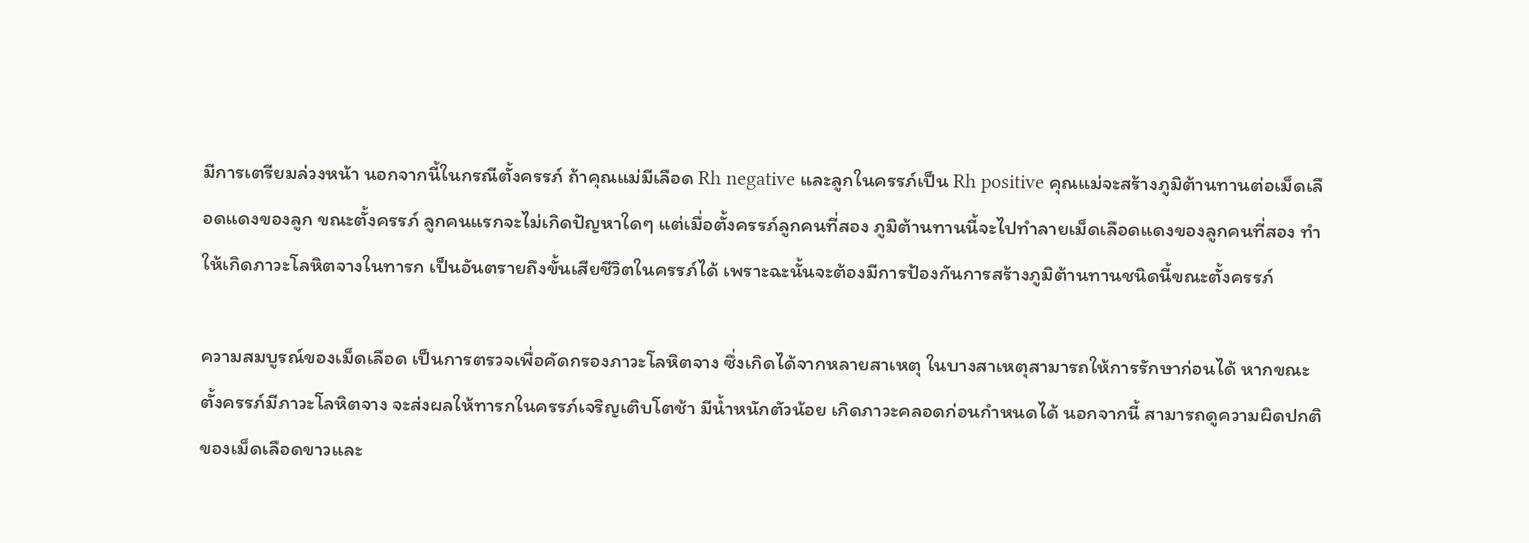มีการเตรียมล่วงหน้า นอกจากนี้ในกรณีตั้งครรภ์ ถ้าคุณแม่มีเลือด Rh negative และลูกในครรภ์เป็น Rh positive คุณแม่จะสร้างภูมิต้านทานต่อเม็ดเลือดแดงของลูก ขณะตั้งครรภ์ ลูกคนแรกจะไม่เกิดปัญหาใดๆ แต่เมื่อตั้งครรภ์ลูกคนที่สอง ภูมิต้านทานนี้จะไปทำลายเม็ดเลือดแดงของลูกคนที่สอง ทำให้เกิดภาวะโลหิตจางในทารก เป็นอันตรายถึงขั้นเสียชีวิตในครรภ์ได้ เพราะฉะนั้นจะต้องมีการป้องกันการสร้างภูมิต้านทานชนิดนี้ขณะตั้งครรภ์

ความสมบูรณ์ของเม็ดเลือด เป็นการตรวจเพื่อคัดกรองภาวะโลหิตจาง ซึ่งเกิดได้จากหลายสาเหตุ ในบางสาเหตุสามารถให้การรักษาก่อนได้ หากขณะตั้งครรภ์มีภาวะโลหิตจาง จะส่งผลให้ทารกในครรภ์เจริญเติบโตช้า มีน้ำหนักตัวน้อย เกิดภาวะคลอดก่อนกำหนดได้ นอกจากนี้ สามารถดูความผิดปกติของเม็ดเลือดขาวและ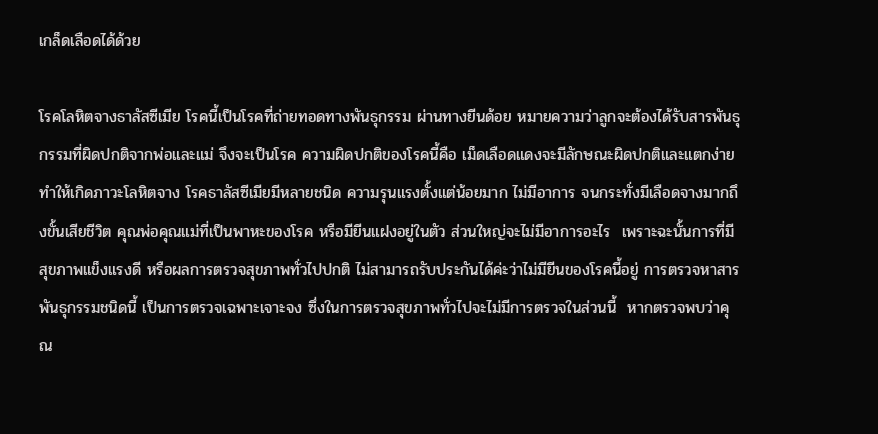เกล็ดเลือดได้ด้วย

โรคโลหิตจางธาลัสซีเมีย โรคนี้เป็นโรคที่ถ่ายทอดทางพันธุกรรม ผ่านทางยีนด้อย หมายความว่าลูกจะต้องได้รับสารพันธุกรรมที่ผิดปกติจากพ่อและแม่ จึงจะเป็นโรค ความผิดปกติของโรคนี้คือ เม็ดเลือดแดงจะมีลักษณะผิดปกติและแตกง่าย ทำให้เกิดภาวะโลหิตจาง โรคธาลัสซีเมียมีหลายชนิด ความรุนแรงตั้งแต่น้อยมาก ไม่มีอาการ จนกระทั่งมีเลือดจางมากถึงขั้นเสียชีวิต คุณพ่อคุณแม่ที่เป็นพาหะของโรค หรือมียีนแฝงอยู่ในตัว ส่วนใหญ่จะไม่มีอาการอะไร  เพราะฉะนั้นการที่มีสุขภาพแข็งแรงดี หรือผลการตรวจสุขภาพทั่วไปปกติ ไม่สามารถรับประกันได้ค่ะว่าไม่มียีนของโรคนี้อยู่ การตรวจหาสารพันธุกรรมชนิดนี้ เป็นการตรวจเฉพาะเจาะจง ซึ่งในการตรวจสุขภาพทั่วไปจะไม่มีการตรวจในส่วนนี้  หากตรวจพบว่าคุณ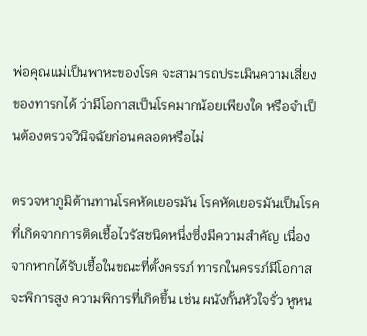พ่อคุณแม่เป็นพาหะของโรค จะสามารถประเมินความเสี่ยงของทารกได้ ว่ามีโอกาสเป็นโรคมากน้อยเพียงใด หรือจำเป็นต้องตรวจวินิจฉัยก่อนคลอดหรือไม่

ตรวจหาภูมิต้านทานโรคหัดเยอรมัน โรคหัดเยอรมันเป็นโรคที่เกิดจากการติดเชื้อไวรัสชนิดหนึ่งซึ่งมีความสำคัญ เนื่องจากหากได้รับเชื้อในขณะที่ตั้งครรภ์ ทารกในครรภ์มีโอกาสจะพิการสูง ความพิการที่เกิดขึ้น เช่น ผนังกั้นหัวใจรั่ว หูหน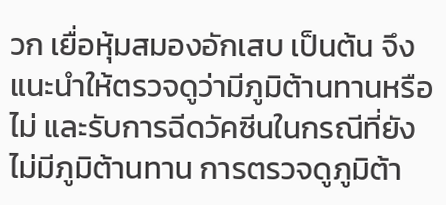วก เยื่อหุ้มสมองอักเสบ เป็นต้น จึงแนะนำให้ตรวจดูว่ามีภูมิต้านทานหรือไม่ และรับการฉีดวัคซีนในกรณีที่ยังไม่มีภูมิต้านทาน การตรวจดูภูมิต้า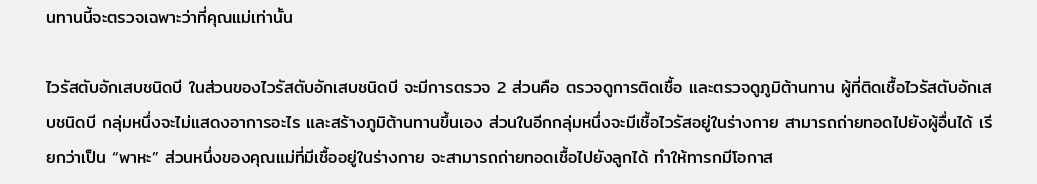นทานนี้จะตรวจเฉพาะว่าที่คุณแม่เท่านั้น

ไวรัสตับอักเสบชนิดบี ในส่วนของไวรัสตับอักเสบชนิดบี จะมีการตรวจ 2 ส่วนคือ ตรวจดูการติดเชื้อ และตรวจดูภูมิต้านทาน ผู้ที่ติดเชื้อไวรัสตับอักเสบชนิดบี กลุ่มหนึ่งจะไม่แสดงอาการอะไร และสร้างภูมิต้านทานขึ้นเอง ส่วนในอีกกลุ่มหนึ่งจะมีเชื้อไวรัสอยู่ในร่างกาย สามารถถ่ายทอดไปยังผู้อื่นได้ เรียกว่าเป็น “พาหะ” ส่วนหนึ่งของคุณแม่ที่มีเชื้ออยู่ในร่างกาย จะสามารถถ่ายทอดเชื้อไปยังลูกได้ ทำให้ทารกมีโอกาส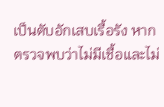เป็นตับอักเสบเรื้อรัง หากตรวจพบว่าไม่มีเชื้อและไม่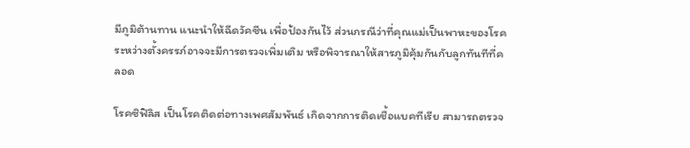มีภูมิต้านทาน แนะนำให้ฉีดวัคซีน เพื่อป้องกันไว้ ส่วนกรณีว่าที่คุณแม่เป็นพาหะของโรค ระหว่างตั้งครรภ์อาจจะมีการตรวจเพิ่มเติม หรือพิจารณาให้สารภูมิคุ้มกันกับลูกทันทีที่คลอด

โรคซิฟิลิส เป็นโรคติดต่อทางเพศสัมพันธ์ เกิดจากการติดเชื้อแบคทีเรีย สามารถตรวจ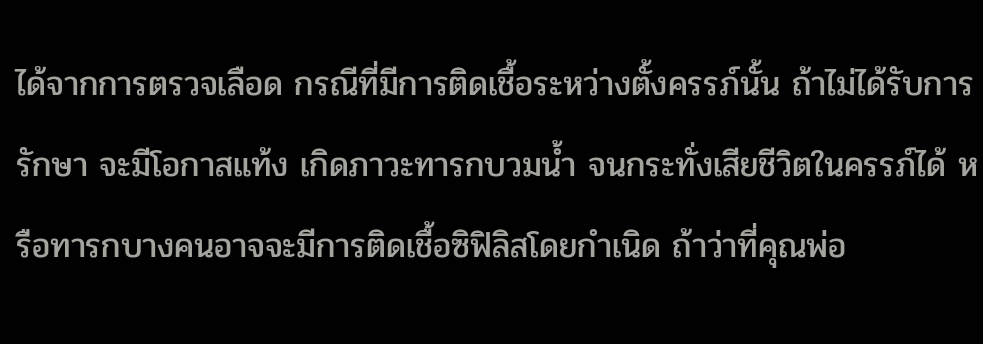ได้จากการตรวจเลือด กรณีที่มีการติดเชื้อระหว่างตั้งครรภ์นั้น ถ้าไม่ได้รับการรักษา จะมีโอกาสแท้ง เกิดภาวะทารกบวมน้ำ จนกระทั่งเสียชีวิตในครรภ์ได้ หรือทารกบางคนอาจจะมีการติดเชื้อซิฟิลิสโดยกำเนิด ถ้าว่าที่คุณพ่อ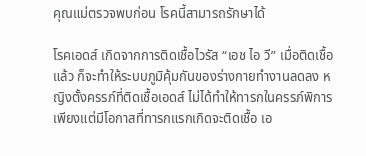คุณแม่ตรวจพบก่อน โรคนี้สามารถรักษาได้

โรคเอดส์ เกิดจากการติดเชื้อไวรัส “เอช ไอ วี” เมื่อติดเชื้อแล้ว ก็จะทำให้ระบบภูมิคุ้มกันของร่างกายทำงานลดลง หญิงตั้งครรภ์ที่ติดเชื้อเอดส์ ไม่ได้ทำให้ทารกในครรภ์พิการ เพียงแต่มีโอกาสที่ทารกแรกเกิดจะติดเชื้อ เอ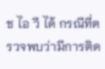ช ไอ วี ได้ กรณีที่ตรวจพบว่ามีการติด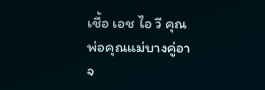เชื้อ เอช ไอ วี คุณพ่อคุณแม่บางคู่อาจ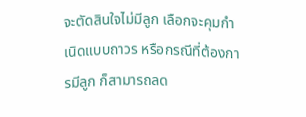จะตัดสินใจไม่มีลูก เลือกจะคุมกำเนิดแบบถาวร หรือกรณีที่ต้องการมีลูก ก็สามารถลด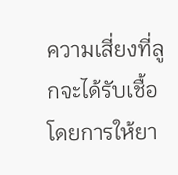ความเสี่ยงที่ลูกจะได้รับเชื้อโดยการให้ยา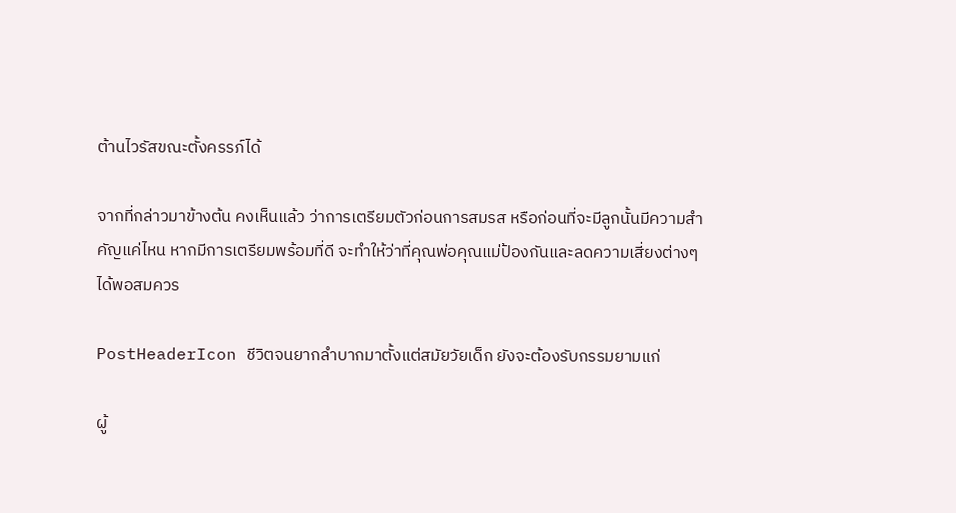ต้านไวรัสขณะตั้งครรภ์ได้

จากที่กล่าวมาข้างต้น คงเห็นแล้ว ว่าการเตรียมตัวก่อนการสมรส หรือก่อนที่จะมีลูกนั้นมีความสำคัญแค่ไหน หากมีการเตรียมพร้อมที่ดี จะทำให้ว่าที่คุณพ่อคุณแม่ป้องกันและลดความเสี่ยงต่างๆ ได้พอสมควร

PostHeaderIcon ชีวิตจนยากลำบากมาตั้งแต่สมัยวัยเด็ก ยังจะต้องรับกรรมยามแก่

ผู้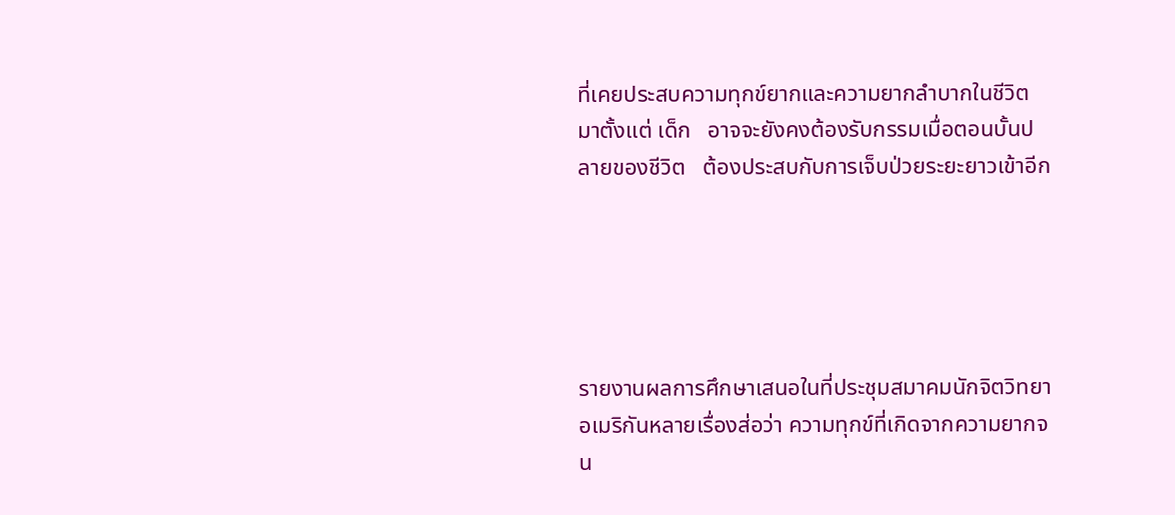ที่เคยประสบความทุกข์ยากและความยากลำบากในชีวิตมาตั้งแต่ เด็ก   อาจจะยังคงต้องรับกรรมเมื่อตอนบั้นปลายของชีวิต   ต้องประสบกับการเจ็บป่วยระยะยาวเข้าอีก





รายงานผลการศึกษาเสนอในที่ประชุมสมาคมนักจิตวิทยาอเมริกันหลายเรื่องส่อว่า ความทุกข์ที่เกิดจากความยากจน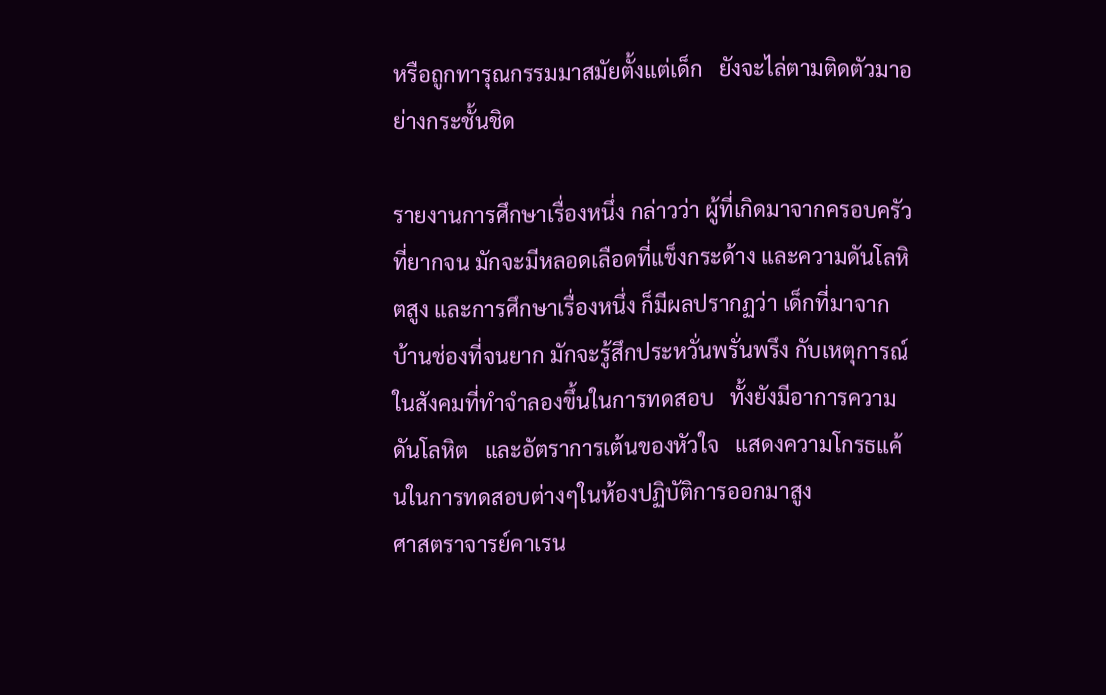หรือถูกทารุณกรรมมาสมัยตั้งแต่เด็ก   ยังจะไล่ตามติดตัวมาอย่างกระชั้นชิด

รายงานการศึกษาเรื่องหนึ่ง กล่าวว่า ผู้ที่เกิดมาจากครอบครัวที่ยากจน มักจะมีหลอดเลือดที่แข็งกระด้าง และความดันโลหิตสูง และการศึกษาเรื่องหนึ่ง ก็มีผลปรากฏว่า เด็กที่มาจากบ้านช่องที่จนยาก มักจะรู้สึกประหวั่นพรั่นพรึง กับเหตุการณ์ในสังคมที่ทำจำลองขึ้นในการทดสอบ   ทั้งยังมีอาการความดันโลหิต   และอัตราการเต้นของหัวใจ   แสดงความโกรธแค้นในการทดสอบต่างๆในห้องปฏิบัติการออกมาสูง
ศาสตราจารย์คาเรน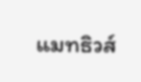แมทธิวส์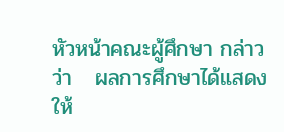หัวหน้าคณะผู้ศึกษา กล่าวว่า   ผลการศึกษาได้แสดงให้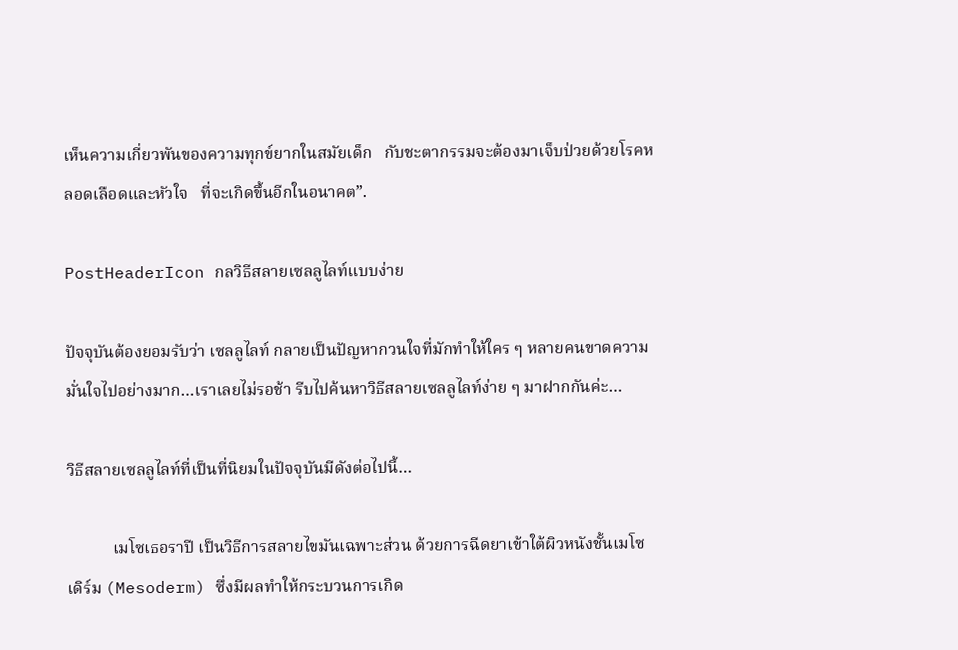เห็นความเกี่ยวพันของความทุกข์ยากในสมัยเด็ก   กับชะตากรรมจะต้องมาเจ็บป่วยด้วยโรคหลอดเลือดและหัวใจ   ที่จะเกิดขึ้นอีกในอนาคต”.

PostHeaderIcon กลวิธีสลายเซลลูไลท์แบบง่าย

ปัจจุบันต้องยอมรับว่า เซลลูไลท์ กลายเป็นปัญหากวนใจที่มักทำให้ใคร ๆ หลายคนขาดความมั่นใจไปอย่างมาก…เราเลยไม่รอช้า รีบไปค้นหาวิธีสลายเซลลูไลท์ง่าย ๆ มาฝากกันค่ะ…

วิธีสลายเซลลูไลท์ที่เป็นที่นิยมในปัจจุบันมีดังต่อไปนี้…

           เมโซเธอราปี เป็นวิธีการสลายไขมันเฉพาะส่วน ด้วยการฉีดยาเข้าใต้ผิวหนังชั้นเมโซเดิร์ม (Mesoderm) ซึ่งมีผลทำให้กระบวนการเกิด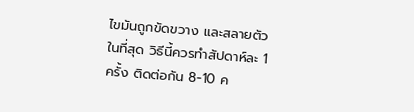ไขมันถูกขัดขวาง และสลายตัวในที่สุด วิธีนี้ควรทำสัปดาห์ละ 1 ครั้ง ติดต่อกัน 8-10 ค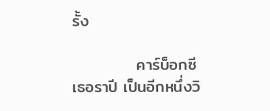รั้ง

           คาร์บ็อกซี เธอราปี เป็นอีกหนึ่งวิ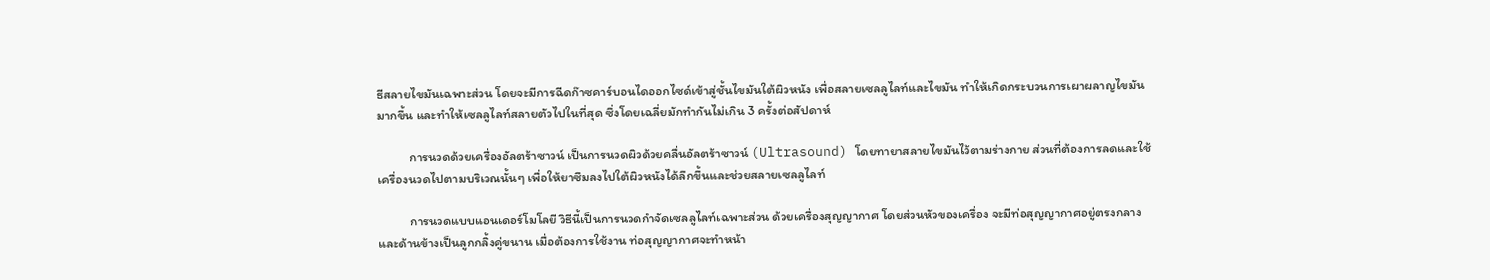ธีสลายไขมันเฉพาะส่วน โดยจะมีการฉีดก๊าซคาร์บอนไดออกไซด์เข้าสู่ชั้นไขมันใต้ผิวหนัง เพื่อสลายเซลลูไลท์และไขมัน ทำให้เกิดกระบวนการเผาผลาญไขมันมากขึ้น และทำให้เซลลูไลท์สลายตัวไปในที่สุด ซึ่งโดยเฉลี่ยมักทำกันไม่เกิน 3 ครั้งต่อสัปดาห์

           การนวดด้วยเครื่องอัลตร้าซาวน์ เป็นการนวดผิวด้วยคลื่นอัลตร้าซาวน์ (Ultrasound) โดยทายาสลายไขมันไว้ตามร่างกาย ส่วนที่ต้องการลดและใช้เครื่องนวดไปตามบริเวณนั้นๆ เพื่อให้ยาซึมลงไปใต้ผิวหนังได้ลึกขึ้นและช่วยสลายเซลลูไลท์

           การนวดแบบแอนเดอร์โมโลยี วิธีนี้เป็นการนวดกำจัดเซลลูไลท์เฉพาะส่วน ด้วยเครื่องสุญญากาศ โดยส่วนหัวของเครื่อง จะมีท่อสุญญากาศอยู่ตรงกลางและด้านข้างเป็นลูกกลิ้งคู่ขนาน เมื่อต้องการใช้งาน ท่อสุญญากาศจะทำหน้า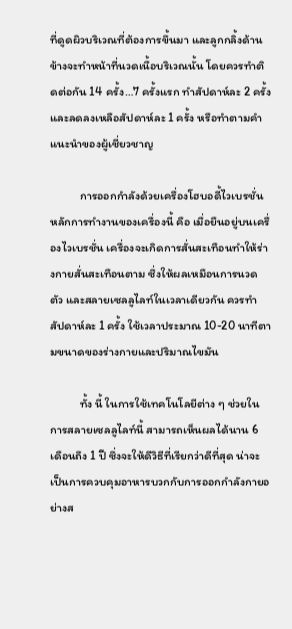ที่ดูดผิวบริเวณที่ต้องการขึ้นมา และลูกกลิ้งด้านข้างจะทำหน้าที่นวดเนื้อบริเวณนั้น โดยควรทำติดต่อกัน 14 ครั้ง…7 ครั้งแรก ทำสัปดาห์ละ 2 ครั้ง และลดลงเหลือสัปดาห์ละ 1 ครั้ง หรือทำตามคำแนะนำของผู้เชี่ยวชาญ

           การออกกำลังด้วยเครื่องโฮบอดี้ไวเบรชั่น หลักการทำงานของเครื่องนี้ คือ เมื่อยืนอยู่บนเครื่องไวเบรชั่น เครื่องจะเกิดการสั่นสะเทือนทำให้ร่างกายสั่นสะเทือนตาม ซึ่งให้ผลเหมือนการนวดตัว และสลายเซลลูไลท์ในเวลาเดียวกัน ควรทำสัปดาห์ละ 1 ครั้ง ใช้เวลาประมาณ 10-20 นาทีตามขนาดของร่างกายและปริมาณไขมัน

           ทั้ง นี้ ในการใช้เทคโนโลยีต่าง ๆ ช่วยในการสลายเซลลูไลท์นี้ สามารถเห็นผลได้นาน 6 เดือนถึง 1 ปี ซึ่งจะให้ดีวิธีที่เรียกว่าดีที่สุด น่าจะเป็นการควบคุมอาหารบวกกับการออกกำลังกายอย่างส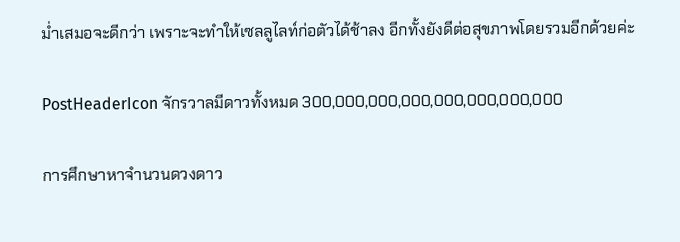ม่ำเสมอจะดีกว่า เพราะจะทำให้เซลลูไลท์ก่อตัวได้ช้าลง อีกทั้งยังดีต่อสุขภาพโดยรวมอีกด้วยค่ะ

PostHeaderIcon จักรวาลมีดาวทั้งหมด 300,000,000,000,000,000,000,000

การศึกษาหาจำนวนดวงดาว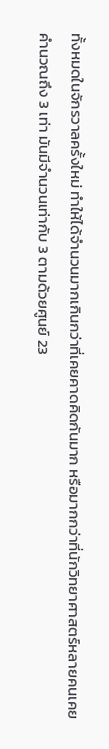ทั้งหมดในจักรวาลครั้งใหม่ ทำให้ได้จำนวนมากเกินกว่าที่เคยคาดคิดกันมาก หรือมากกว่าที่นักวิทยาศาสตร์หลายคนเคยคำนวณถึง 3 เท่า มันมีจำนวนเท่ากับ 3 ตามด้วยศูนย์ 23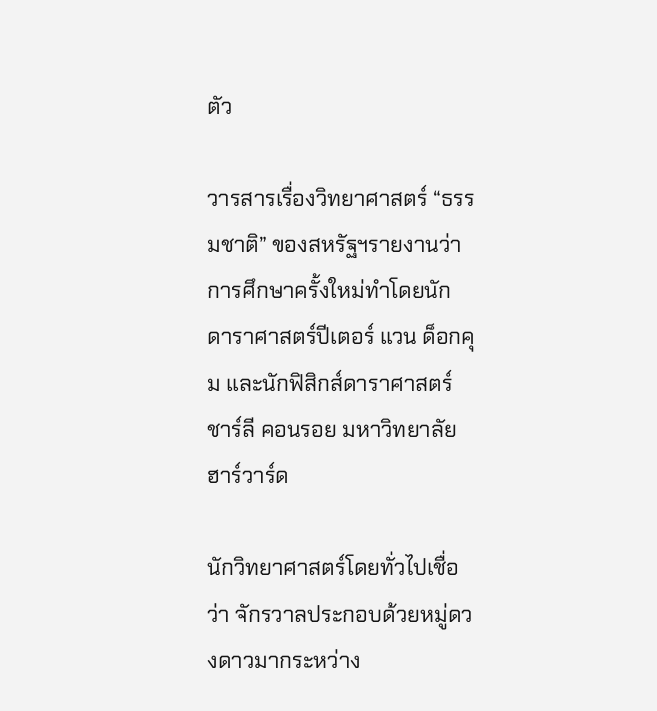ตัว

วารสารเรื่องวิทยาศาสตร์ “ธรรมชาติ” ของสหรัฐฯรายงานว่า การศึกษาครั้งใหม่ทำโดยนักดาราศาสตร์ปีเตอร์ แวน ด็อกคุม และนักฟิสิกส์ดาราศาสตร์ ชาร์ลี คอนรอย มหาวิทยาลัยฮาร์วาร์ด

นักวิทยาศาสตร์โดยทั่วไปเชื่อว่า จักรวาลประกอบด้วยหมู่ดวงดาวมากระหว่าง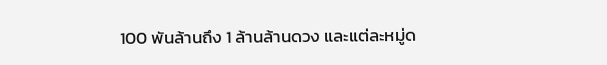100 พันล้านถึง 1 ล้านล้านดวง และแต่ละหมู่ด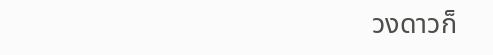วงดาวก็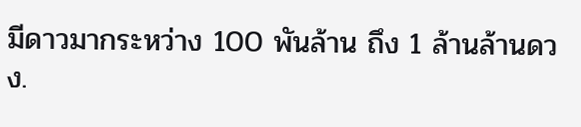มีดาวมากระหว่าง 100 พันล้าน ถึง 1 ล้านล้านดวง.